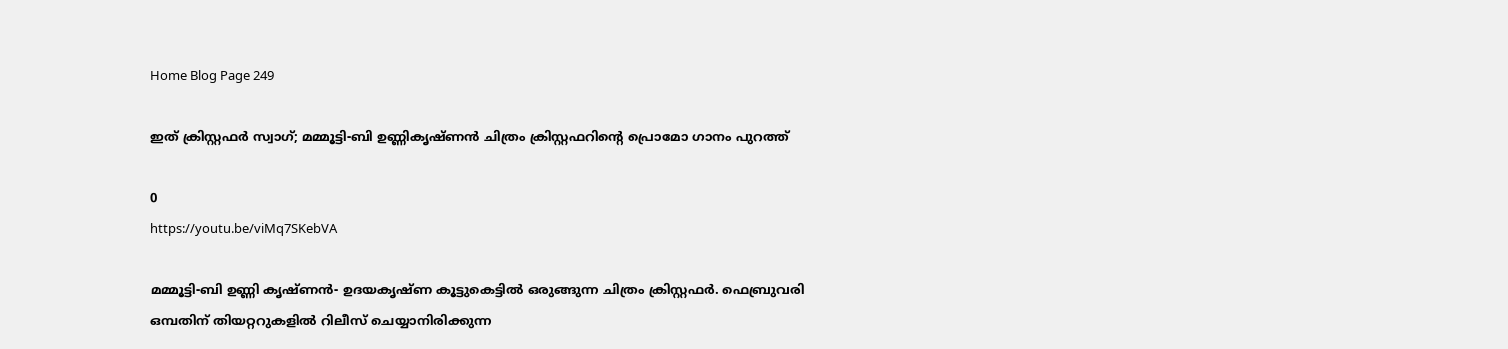Home Blog Page 249

ഇത് ക്രിസ്റ്റഫർ സ്വാഗ്; മമ്മൂട്ടി-ബി ഉണ്ണികൃഷ്ണൻ ചിത്രം ക്രിസ്റ്റഫറിന്റെ പ്രൊമോ ഗാനം പുറത്ത്

0
https://youtu.be/viMq7SKebVA

മമ്മൂട്ടി-ബി ഉണ്ണി കൃഷ്ണൻ- ഉദയകൃഷ്ണ കൂട്ടുകെട്ടിൽ ഒരുങ്ങുന്ന ചിത്രം ക്രിസ്റ്റഫർ. ഫെബ്രുവരി ഒമ്പതിന് തിയറ്ററുകളിൽ റിലീസ് ചെയ്യാനിരിക്കുന്ന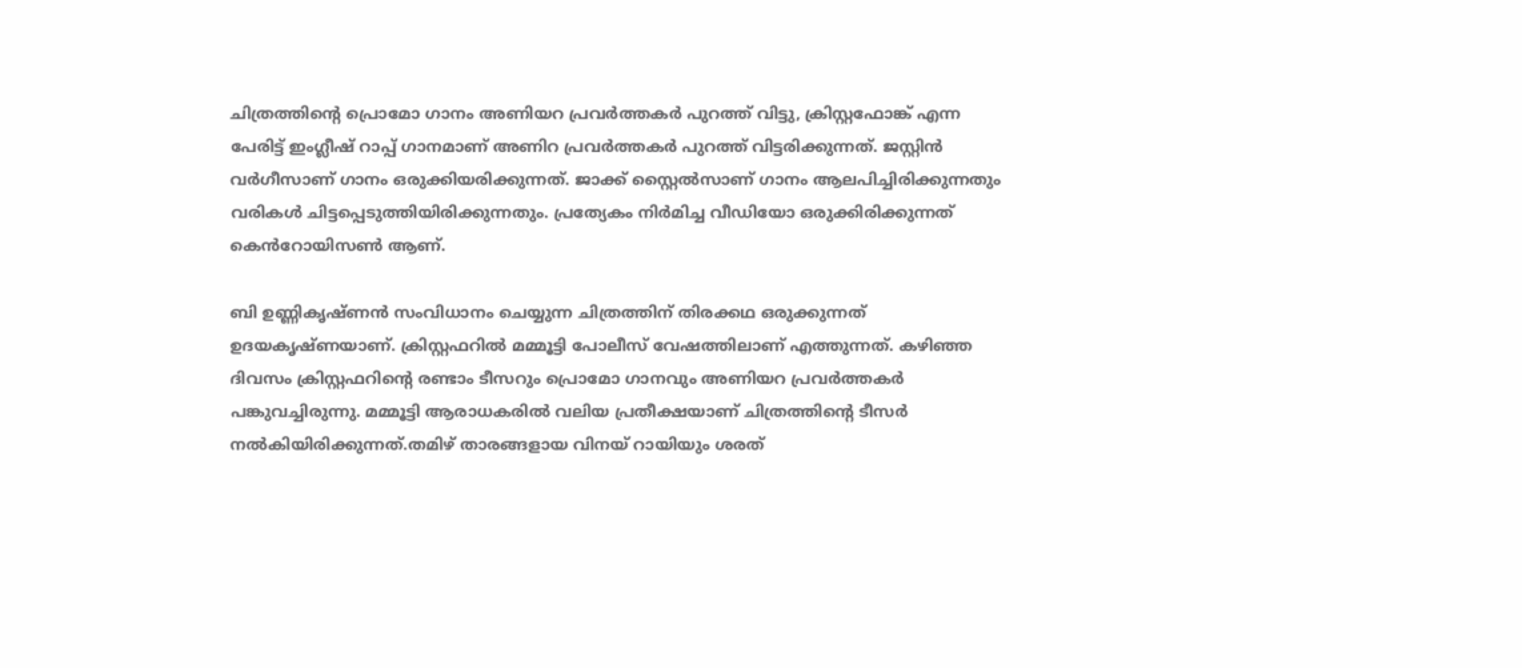ചിത്രത്തിന്റെ പ്രൊമോ ഗാനം അണിയറ പ്രവർത്തകർ പുറത്ത് വിട്ടു, ക്രിസ്റ്റഫോങ്ക് എന്ന പേരിട്ട് ഇംഗ്ലീഷ് റാപ്പ് ഗാനമാണ് അണിറ പ്രവർത്തകർ പുറത്ത് വിട്ടരിക്കുന്നത്. ജസ്റ്റിൻ വർഗീസാണ് ഗാനം ഒരുക്കിയരിക്കുന്നത്. ജാക്ക് സ്റ്റൈൽസാണ് ഗാനം ആലപിച്ചിരിക്കുന്നതും വരികൾ ചിട്ടപ്പെടുത്തിയിരിക്കുന്നതും. പ്രത്യേകം നിർമിച്ച വീഡിയോ ഒരുക്കിരിക്കുന്നത് കെൻറോയിസൺ ആണ്.

ബി ഉണ്ണികൃഷ്ണൻ സംവിധാനം ചെയ്യുന്ന ചിത്രത്തിന് തിരക്കഥ ഒരുക്കുന്നത് ഉദയകൃഷ്ണയാണ്. ക്രിസ്റ്റഫറിൽ മമ്മൂട്ടി പോലീസ് വേഷത്തിലാണ് എത്തുന്നത്. കഴിഞ്ഞ ദിവസം ക്രിസ്റ്റഫറിന്റെ രണ്ടാം ടീസറും പ്രൊമോ ഗാനവും അണിയറ പ്രവർത്തകർ പങ്കുവച്ചിരുന്നു. മമ്മൂട്ടി ആരാധകരിൽ വലിയ പ്രതീക്ഷയാണ് ചിത്രത്തിന്റെ ടീസർ നൽകിയിരിക്കുന്നത്.തമിഴ് താരങ്ങളായ വിനയ് റായിയും ശരത്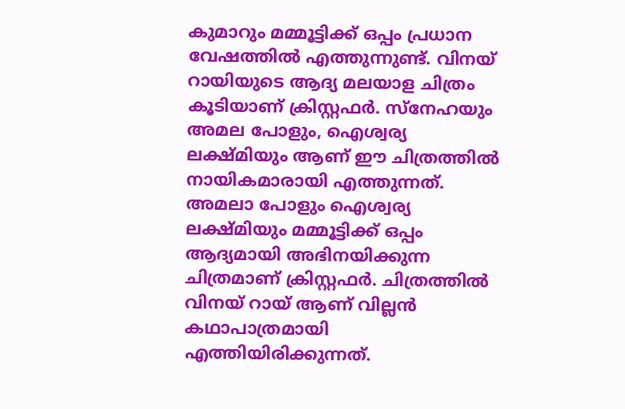കുമാറും മമ്മൂട്ടിക്ക് ഒപ്പം പ്രധാന വേഷത്തിൽ എത്തുന്നുണ്ട്. വിനയ് റായിയുടെ ആദ്യ മലയാള ചിത്രം കൂടിയാണ് ക്രിസ്റ്റഫർ. സ്നേഹയും അമല പോളും, ഐശ്വര്യ ലക്ഷ്മിയും ആണ് ഈ ചിത്രത്തിൽ നായികമാരായി എത്തുന്നത്. അമലാ പോളും ഐശ്വര്യ ലക്ഷ്മിയും മമ്മൂട്ടിക്ക് ഒപ്പം ആദ്യമായി അഭിനയിക്കുന്ന ചിത്രമാണ് ക്രിസ്റ്റഫർ. ചിത്രത്തിൽ വിനയ് റായ് ആണ് വില്ലൻ കഥാപാത്രമായി എത്തിയിരിക്കുന്നത്.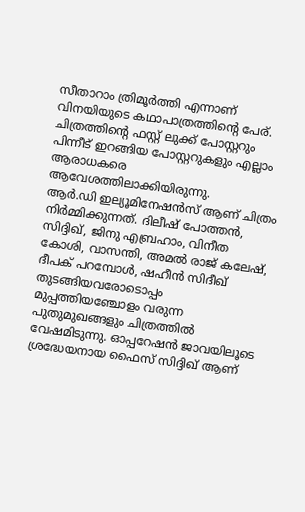സീതാറാം ത്രിമൂർത്തി എന്നാണ് വിനയിയുടെ കഥാപാത്രത്തിന്റെ പേര്. ചിത്രത്തിന്റെ ഫസ്റ്റ് ലുക്ക് പോസ്റ്ററും പിന്നീട് ഇറങ്ങിയ പോസ്റ്ററുകളും എല്ലാം ആരാധകരെ ആവേശത്തിലാക്കിയിരുന്നു.
ആർ.ഡി ഇല്യൂമിനേഷൻസ് ആണ് ചിത്രം നിർമ്മിക്കുന്നത്. ദിലീഷ് പോത്തൻ, സിദ്ദിഖ്, ജിനു എബ്രഹാം, വിനീത കോശി, വാസന്തി, അമൽ രാജ് കലേഷ്, ദീപക് പറമ്പോൾ, ഷഹീൻ സിദീഖ് തുടങ്ങിയവരോടൊപ്പം മുപ്പത്തിയഞ്ചോളം വരുന്ന പുതുമുഖങ്ങളും ചിത്രത്തിൽ വേഷമിടുന്നു. ഓപ്പറേഷൻ ജാവയിലൂടെ ശ്രദ്ധേയനായ ഫൈസ് സിദ്ദിഖ് ആണ്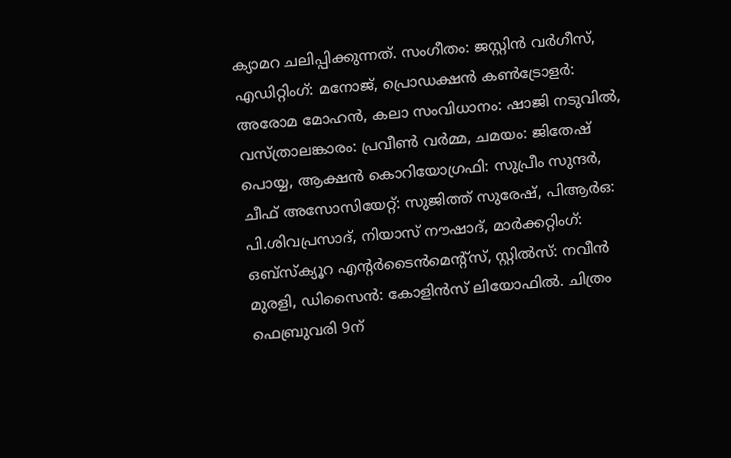ക്യാമറ ചലിപ്പിക്കുന്നത്. സംഗീതം: ജസ്റ്റിൻ വർഗീസ്, എഡിറ്റിംഗ്: മനോജ്, പ്രൊഡക്ഷൻ കൺട്രോളർ: അരോമ മോഹൻ, കലാ സംവിധാനം: ഷാജി നടുവിൽ, വസ്ത്രാലങ്കാരം: പ്രവീൺ വർമ്മ, ചമയം: ജിതേഷ് പൊയ്യ, ആക്ഷൻ കൊറിയോഗ്രഫി: സുപ്രീം സുന്ദർ, ചീഫ് അസോസിയേറ്റ്: സുജിത്ത് സുരേഷ്, പിആർഒ: പി.ശിവപ്രസാദ്, നിയാസ് നൗഷാദ്, മാർക്കറ്റിംഗ്: ഒബ്സ്ക്യൂറ എന്റർടൈൻമെന്റ്സ്, സ്റ്റിൽസ്: നവീൻ മുരളി, ഡിസൈൻ: കോളിൻസ് ലിയോഫിൽ. ചിത്രം ഫെബ്രുവരി 9ന്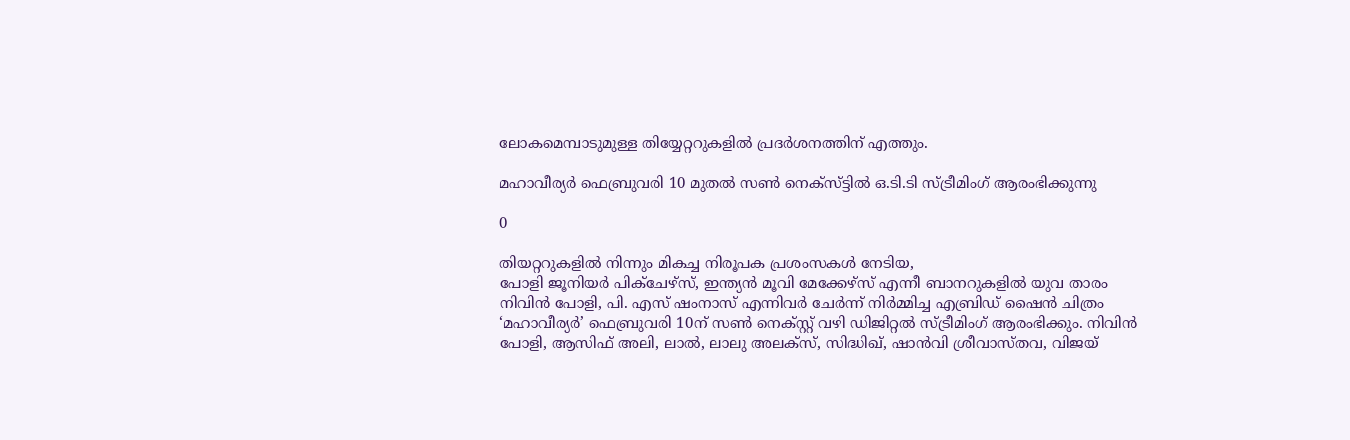ലോകമെമ്പാടുമുള്ള തിയ്യേറ്ററുകളിൽ പ്രദർശനത്തിന് എത്തും.

മഹാവീര്യർ ഫെബ്രുവരി 10 മുതൽ സൺ നെക്സ്ട്ടിൽ ഒ.ടി.ടി സ്ട്രീമിംഗ് ആരംഭിക്കുന്നു

0

തിയറ്ററുകളിൽ നിന്നും മികച്ച നിരൂപക പ്രശംസകൾ നേടിയ,
പോളി ജൂനിയർ പിക്ചേഴ്സ്‌, ഇന്ത്യൻ മൂവി മേക്കേഴ്സ് എന്നീ ബാനറുകളിൽ യുവ താരം നിവിൻ പോളി, പി. എസ് ഷംനാസ് എന്നിവർ ചേർന്ന് നിർമ്മിച്ച എബ്രിഡ് ഷൈൻ ചിത്രം ‘മഹാവീര്യർ’ ഫെബ്രുവരി 10ന് സൺ നെക്സ്റ്റ് വഴി ഡിജിറ്റൽ സ്ട്രീമിംഗ് ആരംഭിക്കും. നിവിൻ പോളി, ആസിഫ് അലി, ലാൽ, ലാലു അലക്സ്, സിദ്ധിഖ്, ഷാൻവി ശ്രീവാസ്തവ, വിജയ്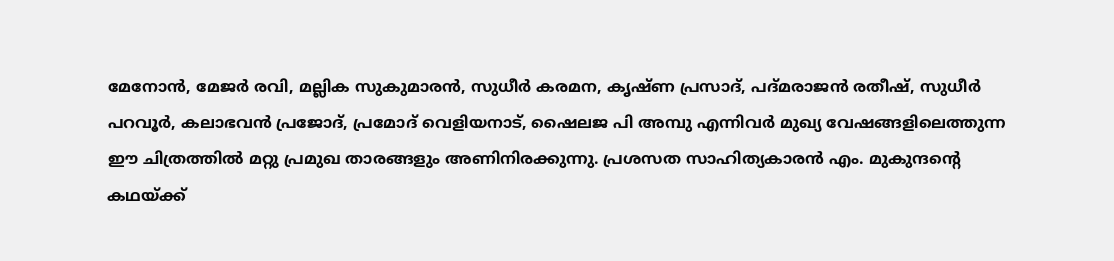മേനോൻ, മേജർ രവി, മല്ലിക സുകുമാരൻ, സുധീർ കരമന, കൃഷ്ണ പ്രസാദ്, പദ്മരാജൻ രതീഷ്, സുധീർ പറവൂർ, കലാഭവൻ പ്രജോദ്, പ്രമോദ് വെളിയനാട്, ഷൈലജ പി അമ്പു എന്നിവർ മുഖ്യ വേഷങ്ങളിലെത്തുന്ന ഈ ചിത്രത്തിൽ മറ്റു പ്രമുഖ താരങ്ങളും അണിനിരക്കുന്നു. പ്രശസത സാഹിത്യകാരൻ എം. മുകുന്ദന്റെ കഥയ്ക്ക്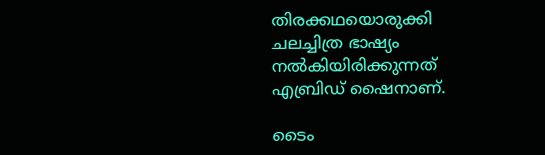തിരക്കഥയൊരുക്കി ചലച്ചിത്ര ഭാഷ്യം നൽകിയിരിക്കുന്നത് എബ്രിഡ് ഷൈനാണ്.

ടൈം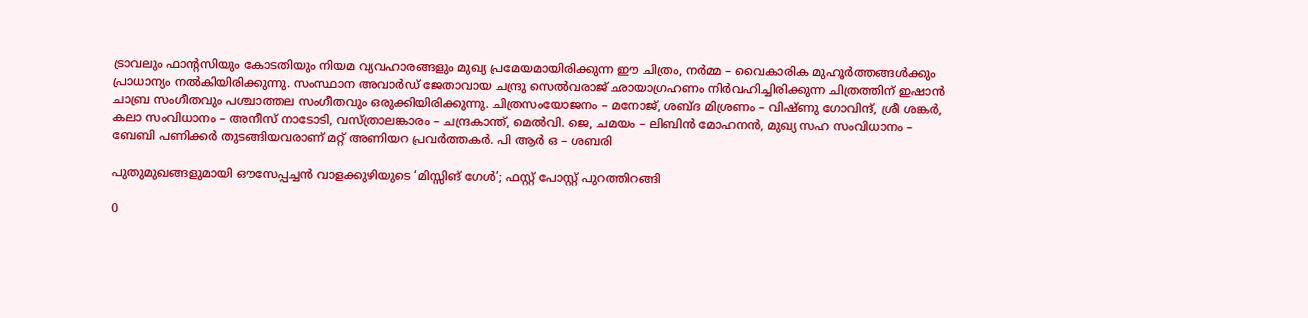ട്രാവലും ഫാന്റസിയും കോടതിയും നിയമ വ്യവഹാരങ്ങളും മുഖ്യ പ്രമേയമായിരിക്കുന്ന ഈ ചിത്രം, നർമ്മ – വൈകാരിക മുഹൂർത്തങ്ങൾക്കും പ്രാധാന്യം നൽകിയിരിക്കുന്നു. സംസ്ഥാന അവാർഡ് ജേതാവായ ചന്ദ്രു സെൽവരാജ് ഛായാഗ്രഹണം നിർവഹിച്ചിരിക്കുന്ന ചിത്രത്തിന് ഇഷാൻ ചാബ്ര സംഗീതവും പശ്ചാത്തല സംഗീതവും ഒരുക്കിയിരിക്കുന്നു. ചിത്രസംയോജനം – മനോജ്‌, ശബ്ദ മിശ്രണം – വിഷ്ണു ഗോവിന്ദ്, ശ്രീ ശങ്കർ, കലാ സംവിധാനം – അനീസ് നാടോടി, വസ്ത്രാലങ്കാരം – ചന്ദ്രകാന്ത്, മെൽവി. ജെ, ചമയം – ലിബിൻ മോഹനൻ, മുഖ്യ സഹ സംവിധാനം – ബേബി പണിക്കർ തുടങ്ങിയവരാണ് മറ്റ് അണിയറ പ്രവർത്തകർ. പി ആർ ഒ – ശബരി

പുതുമുഖങ്ങളുമായി ഔസേപ്പച്ചൻ വാളക്കുഴിയുടെ ‘മിസ്സിങ് ഗേൾ’; ഫസ്റ്റ് പോസ്റ്റ് പുറത്തിറങ്ങി

0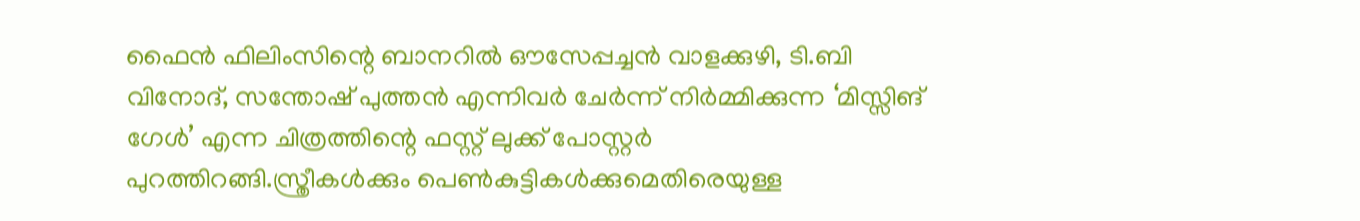ഫൈൻ ഫിലിംസിന്റെ ബാനറിൽ ഔസേപ്പച്ചൻ വാളക്കുഴി, ടി.ബി വിനോദ്, സന്തോഷ് പുത്തൻ എന്നിവർ ചേർന്ന് നിർമ്മിക്കുന്ന ‘മിസ്സിങ് ഗേൾ’ എന്ന ചിത്രത്തിന്റെ ഫസ്റ്റ് ലുക്ക് പോസ്റ്റർ പുറത്തിറങ്ങി.സ്ത്രീകൾക്കും പെൺകുട്ടികൾക്കുമെതിരെയുള്ള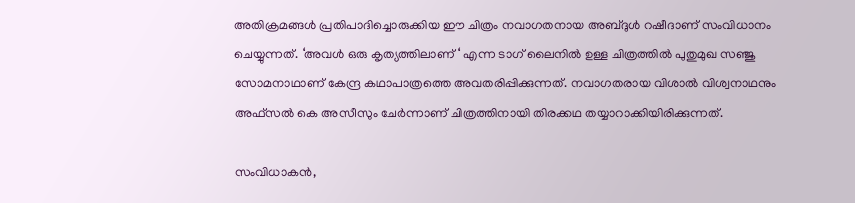അതിക്രമങ്ങൾ പ്രതിപാദിച്ചൊരുക്കിയ ഈ ചിത്രം നവാഗതനായ അബ്ദുൾ റഷീദാണ് സംവിധാനം ചെയ്യുന്നത്. ‘അവൾ ഒരു കൃത്യത്തിലാണ് ‘ എന്ന ടാഗ് ലൈനിൽ ഉള്ള ചിത്രത്തിൽ പുതുമുഖ സഞ്ജു സോമനാഥാണ് കേന്ദ്ര കഥാപാത്രത്തെ അവതരിപ്പിക്കുന്നത്. നവാഗതരായ വിശാൽ വിശ്വനാഥനും അഫ്സൽ കെ അസീസും ചേർന്നാണ് ചിത്രത്തിനായി തിരക്കഥ തയ്യാറാക്കിയിരിക്കുന്നത്.

സംവിധാകൻ,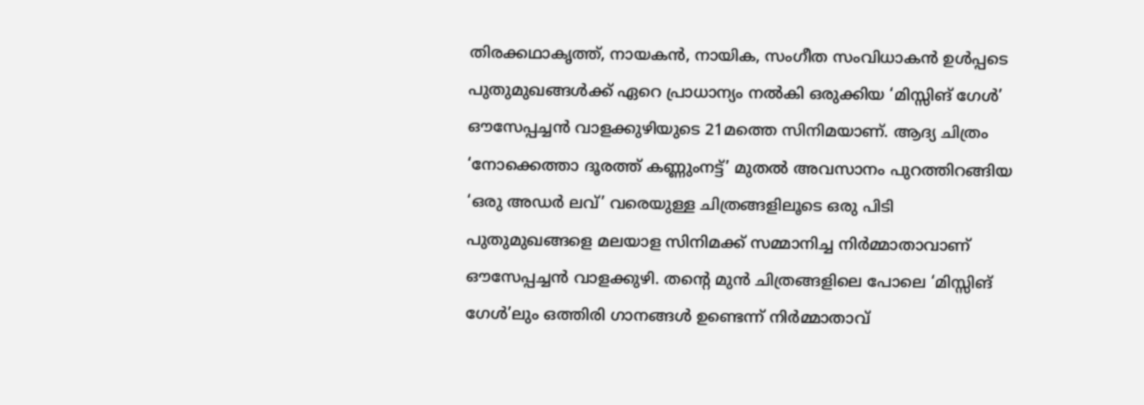തിരക്കഥാകൃത്ത്, നായകൻ, നായിക, സംഗീത സംവിധാകൻ ഉൾപ്പടെ പുതുമുഖങ്ങൾക്ക് ഏറെ പ്രാധാന്യം നൽകി ഒരുക്കിയ ‘മിസ്സിങ് ഗേൾ’ ഔസേപ്പച്ചൻ വാളക്കുഴിയുടെ 21മത്തെ സിനിമയാണ്. ആദ്യ ചിത്രം ‘നോക്കെത്താ ദൂരത്ത് കണ്ണുംനട്ട്’ മുതൽ അവസാനം പുറത്തിറങ്ങിയ ‘ഒരു അഡർ ലവ്’ വരെയുള്ള ചിത്രങ്ങളിലൂടെ ഒരു പിടി പുതുമുഖങ്ങളെ മലയാള സിനിമക്ക് സമ്മാനിച്ച നിർമ്മാതാവാണ് ഔസേപ്പച്ചൻ വാളക്കുഴി. തന്റെ മുൻ ചിത്രങ്ങളിലെ പോലെ ‘മിസ്സിങ് ഗേൾ’ലും ഒത്തിരി ഗാനങ്ങൾ ഉണ്ടെന്ന് നിർമ്മാതാവ്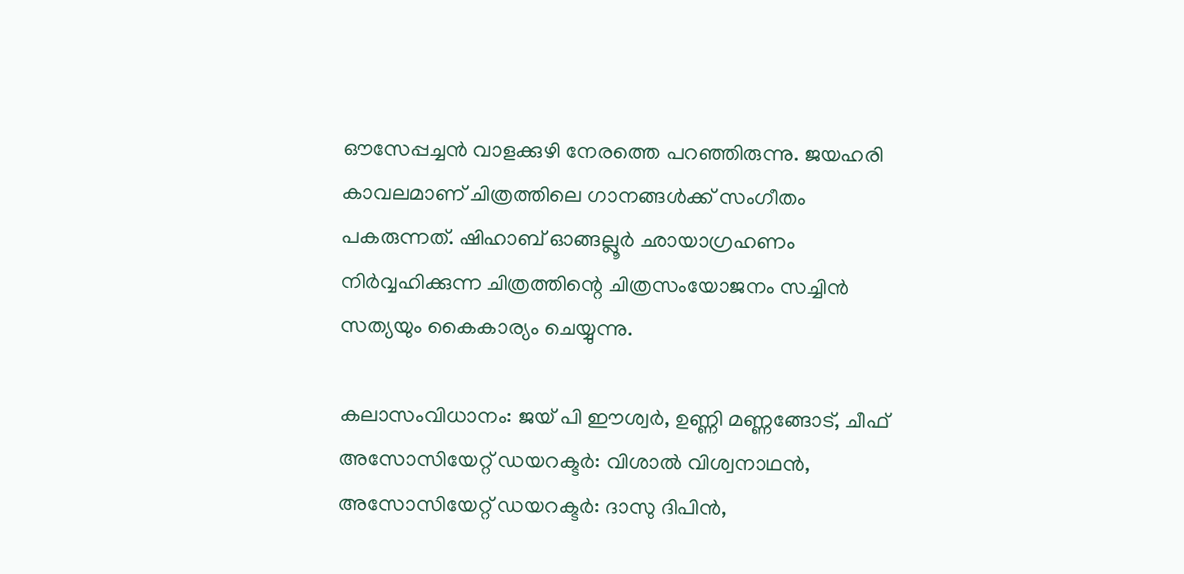ഔസേപ്പച്ചൻ വാളക്കുഴി നേരത്തെ പറഞ്ഞിരുന്നു. ജയഹരി കാവലമാണ് ചിത്രത്തിലെ ഗാനങ്ങൾക്ക് സംഗീതം പകരുന്നത്. ഷിഹാബ് ഓങ്ങല്ലൂർ ഛായാഗ്രഹണം നിർവ്വഹിക്കുന്ന ചിത്രത്തിന്റെ ചിത്രസംയോജനം സച്ചിൻ സത്യയും കൈകാര്യം ചെയ്യുന്നു.

കലാസംവിധാനം: ജയ് പി ഈശ്വർ, ഉണ്ണി മണ്ണങ്ങോട്, ചീഫ് അസോസിയേറ്റ് ഡയറക്ടർ: വിശാൽ വിശ്വനാഥൻ, അസോസിയേറ്റ് ഡയറക്ടർ: ദാസു ദിപിൻ,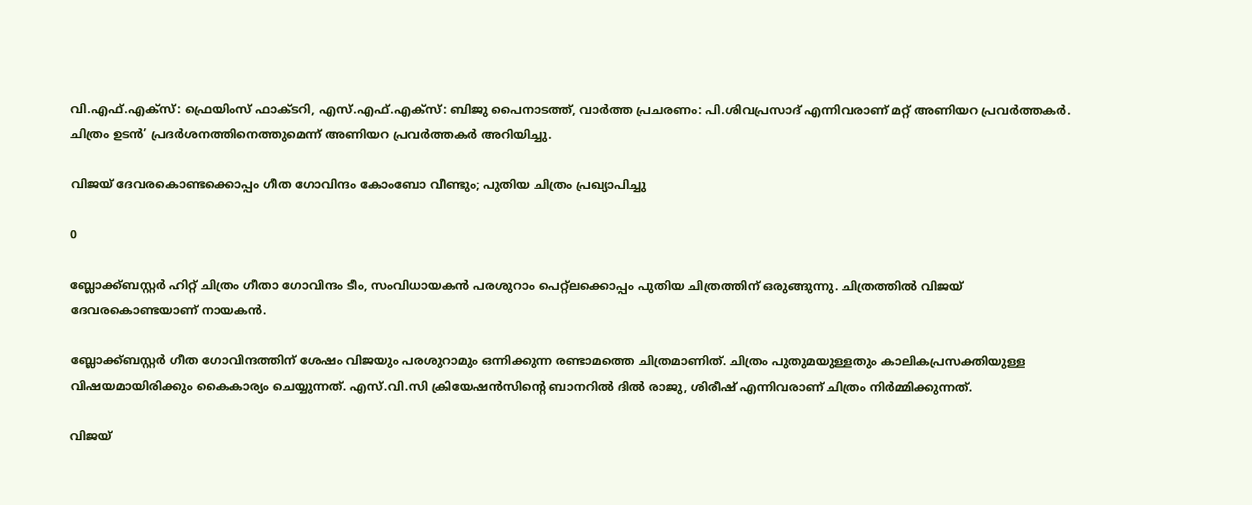വി.എഫ്.എക്സ്: ഫ്രെയിംസ് ഫാക്ടറി, എസ്.എഫ്.എക്സ്: ബിജു പൈനാടത്ത്, വാർത്ത പ്രചരണം: പി.ശിവപ്രസാദ് എന്നിവരാണ് മറ്റ് അണിയറ പ്രവർത്തകർ. ചിത്രം ഉടൻ’ പ്രദർശനത്തിനെത്തുമെന്ന് അണിയറ പ്രവർത്തകർ അറിയിച്ചു.

വിജയ് ദേവരകൊണ്ടക്കൊപ്പം ഗീത ഗോവിന്ദം കോംബോ വീണ്ടും; പുതിയ ചിത്രം പ്രഖ്യാപിച്ചു

0

ബ്ലോക്ക്ബസ്റ്റർ ഹിറ്റ് ചിത്രം ഗീതാ ഗോവിന്ദം ടീം, സംവിധായകൻ പരശുറാം പെറ്റ്ലക്കൊപ്പം പുതിയ ചിത്രത്തിന് ഒരുങ്ങുന്നു. ചിത്രത്തിൽ വിജയ് ദേവരകൊണ്ടയാണ് നായകൻ.

ബ്ലോക്ക്ബസ്റ്റർ ഗീത ഗോവിന്ദത്തിന് ശേഷം വിജയും പരശുറാമും ഒന്നിക്കുന്ന രണ്ടാമത്തെ ചിത്രമാണിത്. ചിത്രം പുതുമയുള്ളതും കാലികപ്രസക്തിയുള്ള വിഷയമായിരിക്കും കൈകാര്യം ചെയ്യുന്നത്. എസ്‌.വി.സി ക്രിയേഷൻസിന്റെ ബാനറിൽ ദിൽ രാജു, ശിരീഷ് എന്നിവരാണ് ചിത്രം നിർമ്മിക്കുന്നത്.

വിജയ്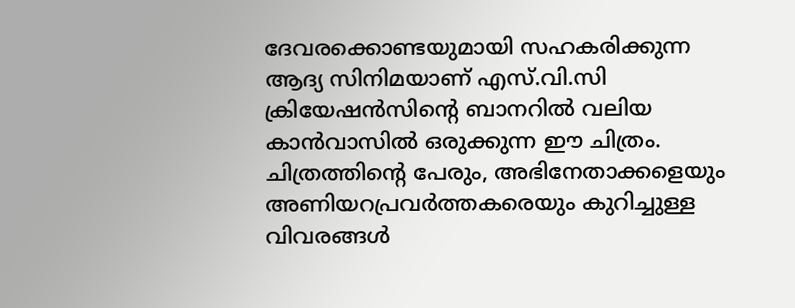ദേവരക്കൊണ്ടയുമായി സഹകരിക്കുന്ന ആദ്യ സിനിമയാണ് എസ്‌.വി.സി ക്രിയേഷൻസിന്റെ ബാനറിൽ വലിയ കാൻവാസിൽ ഒരുക്കുന്ന ഈ ചിത്രം. ചിത്രത്തിൻ്റെ പേരും, അഭിനേതാക്കളെയും അണിയറപ്രവർത്തകരെയും കുറിച്ചുള്ള വിവരങ്ങൾ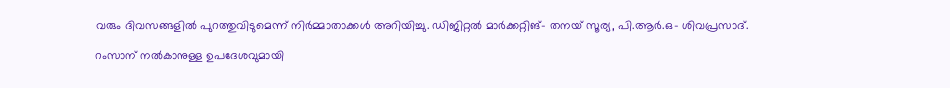വരും ദിവസങ്ങളിൽ പുറത്തുവിടുമെന്ന് നിർമ്മാതാക്കൾ അറിയിച്ചു. ഡിജിറ്റൽ മാർക്കറ്റിങ്- തനയ് സൂര്യ, പി.ആർ.ഒ- ശിവപ്രസാദ്.

റംസാന് നൽകാനുള്ള ഉപദേശവുമായി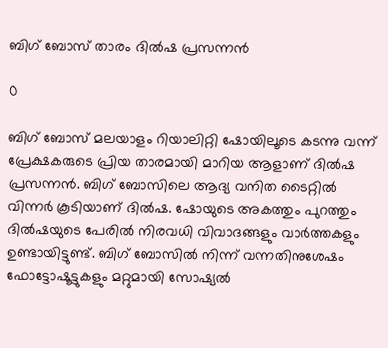ബിഗ് ബോസ് താരം ദിൽഷ പ്രസന്നൻ

0

ബിഗ് ബോസ് മലയാളം റിയാലിറ്റി ഷോയിലൂടെ കടന്നു വന്ന് പ്രേക്ഷകരുടെ പ്രിയ താരമായി മാറിയ ആളാണ് ദിൽഷ പ്രസന്നൻ. ബിഗ് ബോസിലെ ആദ്യ വനിത ടൈറ്റിൽ വിന്നർ കൂടിയാണ് ദിൽഷ. ഷോയുടെ അകത്തും പുറത്തും ദിൽഷയുടെ പേരിൽ നിരവധി വിവാദങ്ങളും വാർത്തകളും ഉണ്ടായിട്ടുണ്ട്. ബിഗ് ബോസിൽ നിന്ന് വന്നതിനുശേഷം ഫോട്ടോഷൂട്ടുകളും മറ്റുമായി സോഷ്യൽ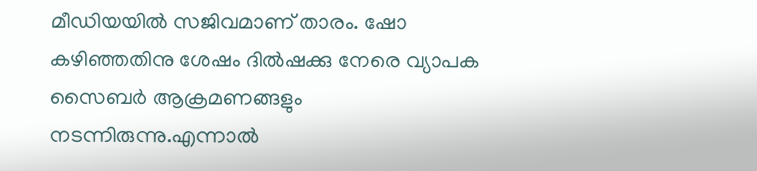മീഡിയയിൽ സജിവമാണ് താരം. ഷോ കഴിഞ്ഞതിനു ശേഷം ദിൽഷക്കു നേരെ വ്യാപക സൈബർ ആക്രമണങ്ങളും നടന്നിരുന്നു.എന്നാൽ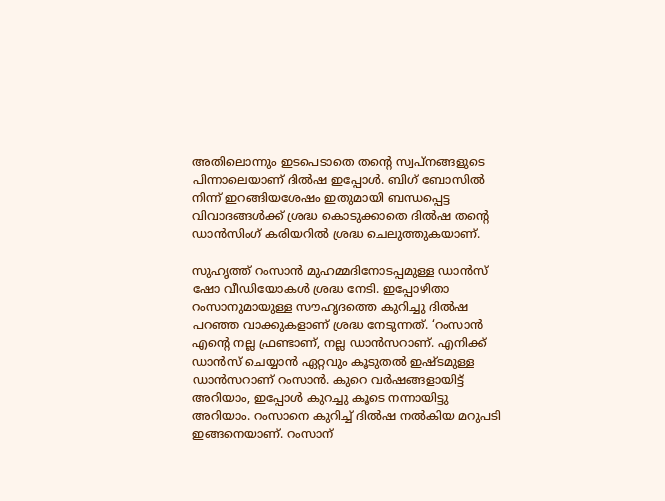അതിലൊന്നും ഇടപെടാതെ തന്റെ സ്വപ്നങ്ങളുടെ പിന്നാലെയാണ് ദിൽഷ ഇപ്പോൾ. ബിഗ് ബോസിൽ നിന്ന് ഇറങ്ങിയശേഷം ഇതുമായി ബന്ധപ്പെട്ട വിവാദങ്ങൾക്ക് ശ്രദ്ധ കൊടുക്കാതെ ദിൽഷ തന്റെ ഡാൻസിംഗ് കരിയറിൽ ശ്രദ്ധ ചെലുത്തുകയാണ്.

സുഹൃത്ത് റംസാൻ മുഹമ്മദിനോടപ്പമുള്ള ഡാൻസ് ഷോ വീഡിയോകൾ ശ്രദ്ധ നേടി. ഇപ്പോഴിതാ റംസാനുമായുള്ള സൗഹൃദത്തെ കുറിച്ചു ദിൽഷ പറഞ്ഞ വാക്കുകളാണ് ശ്രദ്ധ നേടുന്നത്. ‘റംസാൻ എന്റെ നല്ല ഫ്രണ്ടാണ്, നല്ല ഡാൻസറാണ്. എനിക്ക് ഡാൻസ് ചെയ്യാൻ ഏറ്റവും കൂടുതൽ ഇഷ്ടമുള്ള ഡാൻസറാണ് റംസാൻ. കുറെ വർഷങ്ങളായിട്ട് അറിയാം, ഇപ്പോൾ കുറച്ചു കൂടെ നന്നായിട്ടു അറിയാം. റംസാനെ കുറിച്ച് ദിൽഷ നൽകിയ മറുപടി ഇങ്ങനെയാണ്. റംസാന്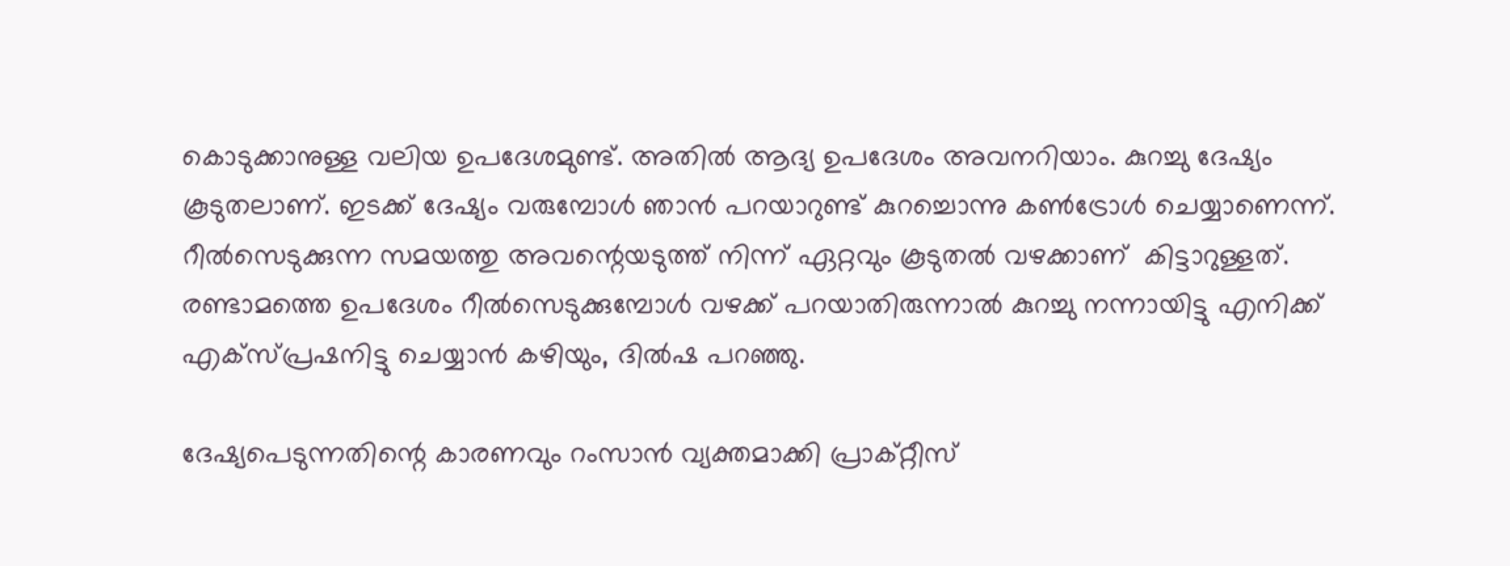കൊടുക്കാനുള്ള വലിയ ഉപദേശമുണ്ട്. അതിൽ ആദ്യ ഉപദേശം അവനറിയാം. കുറച്ചു ദേഷ്യം കൂടുതലാണ്. ഇടക്ക് ദേഷ്യം വരുമ്പോൾ ഞാൻ പറയാറുണ്ട് കുറച്ചൊന്നു കൺട്രോൾ ചെയ്യാണെന്ന്. റീൽസെടുക്കുന്ന സമയത്തു അവന്റെയടുത്ത് നിന്ന് ഏറ്റവും കൂടുതൽ വഴക്കാണ്  കിട്ടാറുള്ളത്. രണ്ടാമത്തെ ഉപദേശം റീൽസെടുക്കുമ്പോൾ വഴക്ക് പറയാതിരുന്നാൽ കുറച്ചു നന്നായിട്ടു എനിക്ക് എക്സ്പ്രഷനിട്ടു ചെയ്യാൻ കഴിയും, ദിൽഷ പറഞ്ഞു.

ദേഷ്യപെടുന്നതിന്റെ കാരണവും റംസാൻ വ്യക്തമാക്കി പ്രാക്റ്റീസ്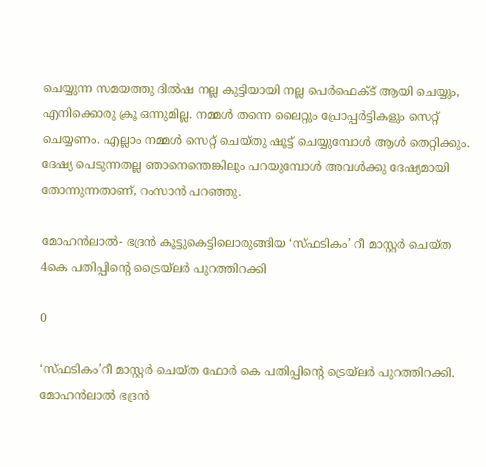ചെയ്യുന്ന സമയത്തു ദിൽഷ നല്ല കുട്ടിയായി നല്ല പെർഫെക്ട് ആയി ചെയ്യും, എനിക്കൊരു ക്രൂ ഒന്നുമില്ല. നമ്മൾ തന്നെ ലൈറ്റും പ്രോപ്പർട്ടികളും സെറ്റ് ചെയ്യണം. എല്ലാം നമ്മൾ സെറ്റ് ചെയ്തു ഷൂട്ട്‌ ചെയ്യുമ്പോൾ ആൾ തെറ്റിക്കും. ദേഷ്യ പെടുന്നതല്ല ഞാനെന്തെങ്കിലും പറയുമ്പോൾ അവൾക്കു ദേഷ്യമായി തോന്നുന്നതാണ്, റംസാൻ പറഞ്ഞു.

മോഹൻലാൽ- ഭദ്രൻ കൂട്ടുകെട്ടിലൊരുങ്ങിയ ‘സ്‌ഫടികം’ റീ മാസ്റ്റർ ചെയ്ത 4കെ പതിപ്പിന്റെ ട്രൈയ്ലർ പുറത്തിറക്കി

0

‘സ്‌ഫടികം’റീ മാസ്റ്റർ ചെയ്ത ഫോർ കെ പതിപ്പിന്റെ ട്രെയ്ലർ പുറത്തിറക്കി. മോഹൻലാൽ ഭദ്രൻ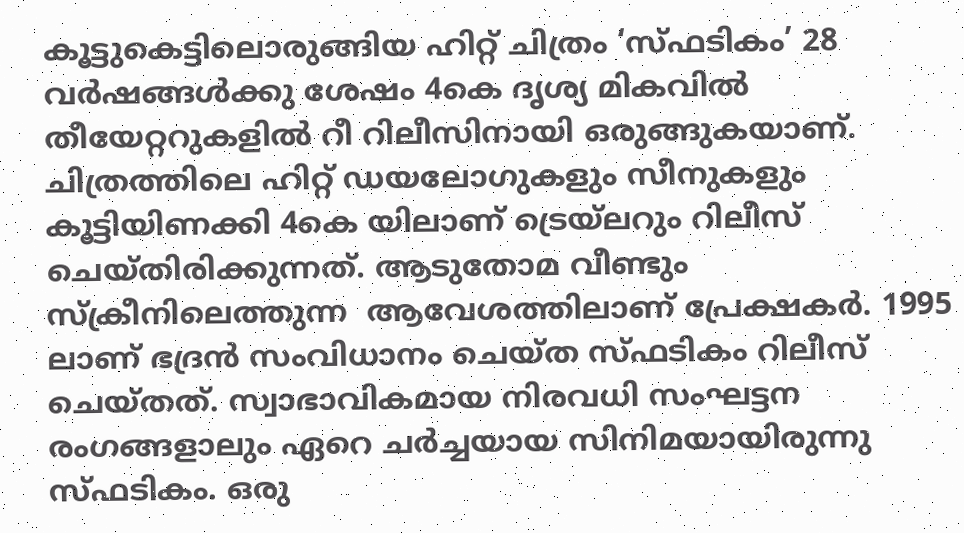കൂട്ടുകെട്ടിലൊരുങ്ങിയ ഹിറ്റ്‌ ചിത്രം ‘സ്‌ഫടികം’ 28 വർഷങ്ങൾക്കു ശേഷം 4കെ ദൃശ്യ മികവിൽ തീയേറ്ററുകളിൽ റീ റിലീസിനായി ഒരുങ്ങുകയാണ്. ചിത്രത്തിലെ ഹിറ്റ്‌ ഡയലോഗുകളും സീനുകളും കൂട്ടിയിണക്കി 4കെ യിലാണ് ട്രെയ്ലറും റിലീസ് ചെയ്തിരിക്കുന്നത്. ആടുതോമ വീണ്ടും സ്ക്രീനിലെത്തുന്ന  ആവേശത്തിലാണ് പ്രേക്ഷകർ. 1995 ലാണ് ഭദ്രൻ സംവിധാനം ചെയ്ത സ്‌ഫടികം റിലീസ് ചെയ്തത്. സ്വാഭാവികമായ നിരവധി സംഘട്ടന രംഗങ്ങളാലും ഏറെ ചർച്ചയായ സിനിമയായിരുന്നു സ്‌ഫടികം. ഒരു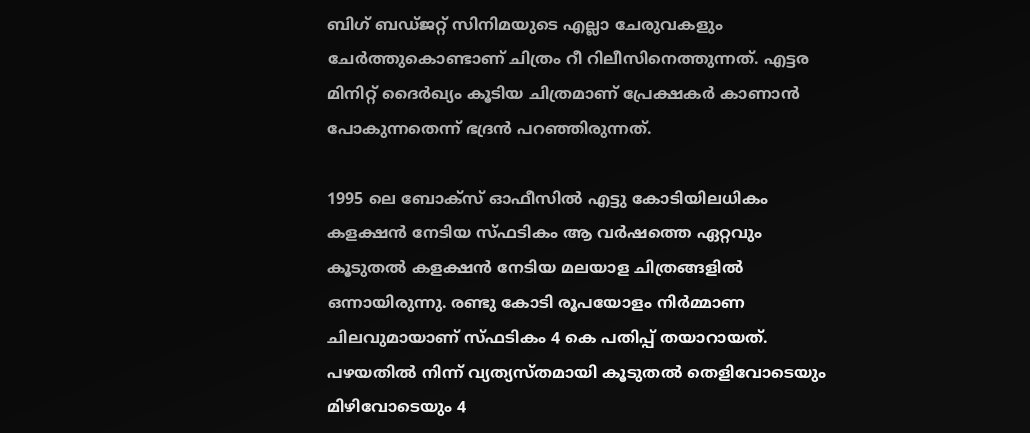ബിഗ് ബഡ്ജറ്റ് സിനിമയുടെ എല്ലാ ചേരുവകളും ചേർത്തുകൊണ്ടാണ് ചിത്രം റീ റിലീസിനെത്തുന്നത്. എട്ടര മിനിറ്റ് ദൈർഖ്യം കൂടിയ ചിത്രമാണ് പ്രേക്ഷകർ കാണാൻ പോകുന്നതെന്ന് ഭദ്രൻ പറഞ്ഞിരുന്നത്.

1995 ലെ ബോക്സ്‌ ഓഫീസിൽ എട്ടു കോടിയിലധികം കളക്ഷൻ നേടിയ സ്‌ഫടികം ആ വർഷത്തെ ഏറ്റവും കൂടുതൽ കളക്ഷൻ നേടിയ മലയാള ചിത്രങ്ങളിൽ ഒന്നായിരുന്നു. രണ്ടു കോടി രൂപയോളം നിർമ്മാണ ചിലവുമായാണ് സ്‌ഫടികം 4 കെ പതിപ്പ് തയാറായത്. പഴയതിൽ നിന്ന് വ്യത്യസ്തമായി കൂടുതൽ തെളിവോടെയും മിഴിവോടെയും 4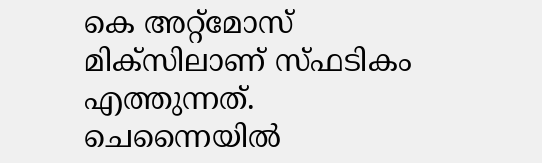കെ അറ്റ്‌മോസ് മിക്സിലാണ് സ്‌ഫടികം എത്തുന്നത്. ചെന്നൈയിൽ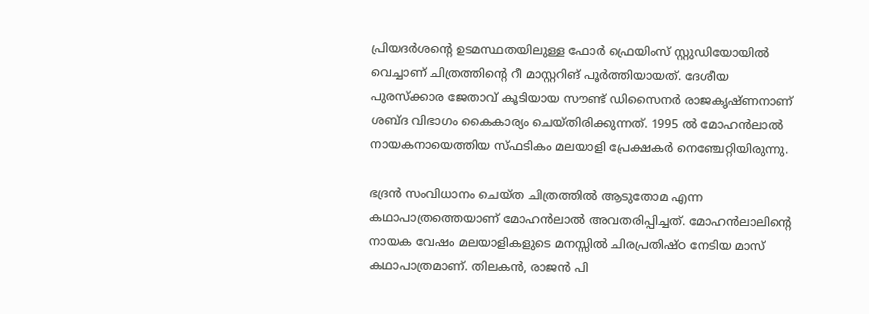പ്രിയദർശന്റെ ഉടമസ്ഥതയിലുള്ള ഫോർ ഫ്രെയിംസ് സ്റ്റുഡിയോയിൽ വെച്ചാണ് ചിത്രത്തിന്റെ റീ മാസ്റ്ററിങ് പൂർത്തിയായത്. ദേശീയ പുരസ്‌ക്കാര ജേതാവ് കൂടിയായ സൗണ്ട് ഡിസൈനർ രാജകൃഷ്ണനാണ് ശബ്‍ദ വിഭാഗം കൈകാര്യം ചെയ്തിരിക്കുന്നത്. 1995 ൽ മോഹൻലാൽ നായകനായെത്തിയ സ്‌ഫടികം മലയാളി പ്രേക്ഷകർ നെഞ്ചേറ്റിയിരുന്നു.

ഭദ്രൻ സംവിധാനം ചെയ്ത ചിത്രത്തിൽ ആടുതോമ എന്ന കഥാപാത്രത്തെയാണ് മോഹൻലാൽ അവതരിപ്പിച്ചത്. മോഹൻലാലിന്റെ നായക വേഷം മലയാളികളുടെ മനസ്സിൽ ചിരപ്രതിഷ്ഠ നേടിയ മാസ് കഥാപാത്രമാണ്. തിലകൻ, രാജൻ പി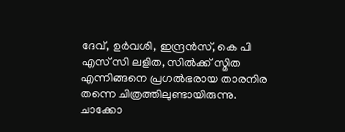ദേവ്, ഉർവശി, ഇന്ദ്രൻസ്, കെ പി എസ് സി ലളിത, സിൽക്ക് സ്മിത എന്നിങ്ങനെ പ്രഗൽഭരായ താരനിര തന്നെ ചിത്രത്തിലുണ്ടായിരുന്നു. ചാക്കോ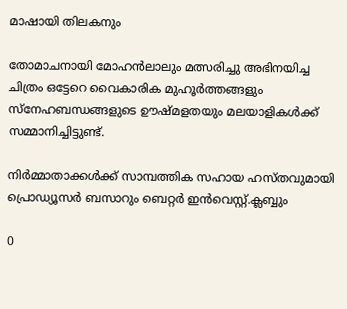മാഷായി തിലകനും

തോമാചനായി മോഹൻലാലും മത്സരിച്ചു അഭിനയിച്ച ചിത്രം ഒട്ടേറെ വൈകാരിക മുഹൂർത്തങ്ങളും സ്നേഹബന്ധങ്ങളുടെ ഊഷ്മളതയും മലയാളികൾക്ക് സമ്മാനിച്ചിട്ടുണ്ട്.

നിർമ്മാതാക്കൾക്ക് സാമ്പത്തിക സഹായ ഹസ്തവുമായി പ്രൊഡ്യൂസർ ബസാറും ബെറ്റർ ഇൻവെസ്റ്റ്.ക്ലബ്ബും

0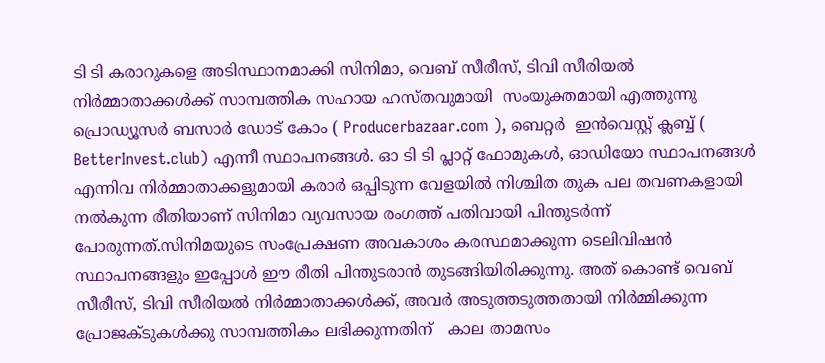ടി ടി കരാറുകളെ അടിസ്ഥാനമാക്കി സിനിമാ, വെബ് സീരീസ്, ടിവി സീരിയൽ നിർമ്മാതാക്കൾക്ക് സാമ്പത്തിക സഹായ ഹസ്തവുമായി  സംയുക്തമായി എത്തുന്നു പ്രൊഡ്യൂസർ ബസാർ ഡോട് കോം ( Producerbazaar.com ), ബെറ്റർ  ഇൻവെസ്റ്റ് ക്ലബ്ബ് ( BetterInvest.club) എന്നീ സ്ഥാപനങ്ങൾ. ഓ ടി ടി പ്ലാറ്റ് ഫോമുകൾ, ഓഡിയോ സ്ഥാപനങ്ങൾ എന്നിവ നിർമ്മാതാക്കളുമായി കരാർ ഒപ്പിടുന്ന വേളയിൽ നിശ്ചിത തുക പല തവണകളായി നൽകുന്ന രീതിയാണ് സിനിമാ വ്യവസായ രംഗത്ത് പതിവായി പിന്തുടർന്ന് പോരുന്നത്.സിനിമയുടെ സംപ്രേക്ഷണ അവകാശം കരസ്ഥമാക്കുന്ന ടെലിവിഷൻ സ്ഥാപനങ്ങളും ഇപ്പോൾ ഈ രീതി പിന്തുടരാൻ തുടങ്ങിയിരിക്കുന്നു. അത് കൊണ്ട് വെബ് സീരീസ്, ടിവി സീരിയൽ നിർമ്മാതാക്കൾക്ക്, അവർ അടുത്തടുത്തതായി നിർമ്മിക്കുന്ന പ്രോജക്ടുകൾക്കു സാമ്പത്തികം ലഭിക്കുന്നതിന്   കാല താമസം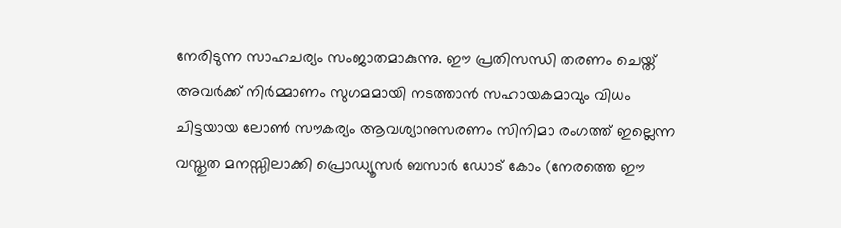നേരിടുന്ന സാഹചര്യം സംജാതമാകുന്നു. ഈ പ്രതിസന്ധി തരണം ചെയ്ത് അവർക്ക് നിർമ്മാണം സുഗമമായി നടത്താൻ സഹായകമാവും വിധം ചിട്ടയായ ലോൺ സൗകര്യം ആവശ്യാനുസരണം സിനിമാ രംഗത്ത് ഇല്ലെന്ന വസ്തുത മനസ്സിലാക്കി പ്രൊഡ്യൂസർ ബസാർ ഡോട് കോം (നേരത്തെ ഈ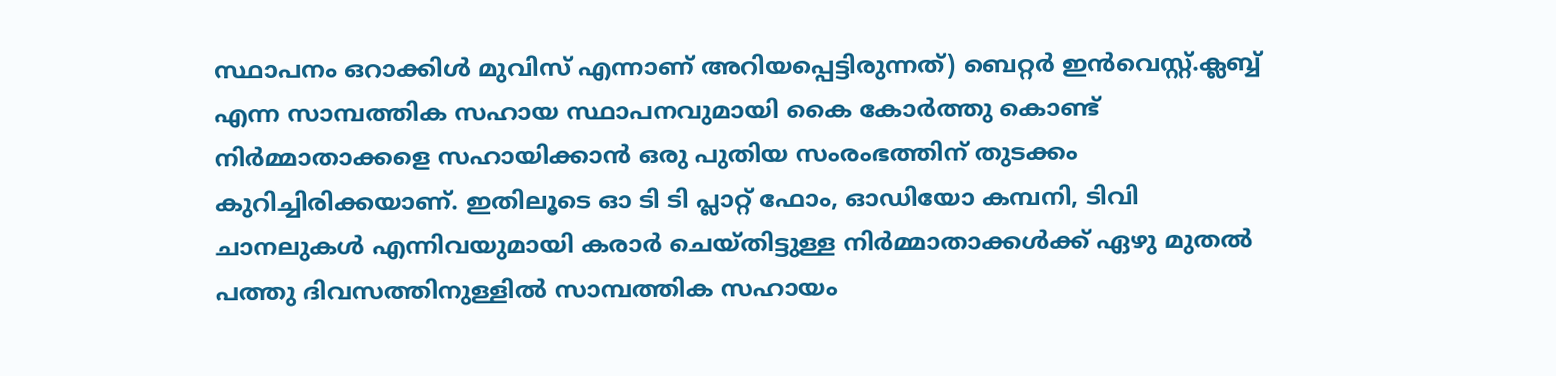സ്ഥാപനം ഒറാക്കിൾ മുവിസ് എന്നാണ് അറിയപ്പെട്ടിരുന്നത്) ബെറ്റർ ഇൻവെസ്റ്റ്.ക്ലബ്ബ് എന്ന സാമ്പത്തിക സഹായ സ്ഥാപനവുമായി കൈ കോർത്തു കൊണ്ട് നിർമ്മാതാക്കളെ സഹായിക്കാൻ ഒരു പുതിയ സംരംഭത്തിന് തുടക്കം കുറിച്ചിരിക്കയാണ്. ഇതിലൂടെ ഓ ടി ടി പ്ലാറ്റ് ഫോം, ഓഡിയോ കമ്പനി, ടിവി ചാനലുകൾ എന്നിവയുമായി കരാർ ചെയ്തിട്ടുള്ള നിർമ്മാതാക്കൾക്ക് ഏഴു മുതൽ പത്തു ദിവസത്തിനുള്ളിൽ സാമ്പത്തിക സഹായം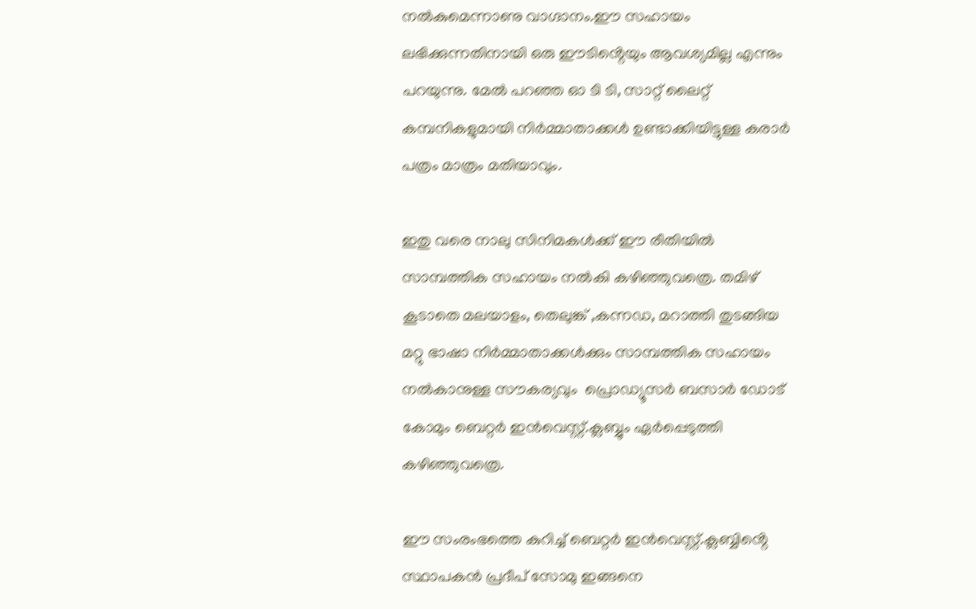നൽകുമെന്നാണു വാഗ്ദാനം.ഈ സഹായം ലഭിക്കുന്നതിനായി ഒരു ഈടിൻ്റെയും ആവശ്യമില്ല എന്നും പറയുന്നു. മേൽ പറഞ്ഞ ഓ ടി ടി, സാറ്റ് ലൈറ്റ് കമ്പനികളുമായി നിർമ്മാതാക്കൾ ഉണ്ടാക്കിയിട്ടുള്ള കരാർ പത്രം മാത്രം മതിയാവും.

ഇതു വരെ നാലു സിനിമകൾക്ക് ഈ രീതിയിൽ സാമ്പത്തിക സഹായം നൽകി കഴിഞ്ഞുവത്രെ. തമിഴ് കൂടാതെ മലയാളം, തെലുങ്ക് ,കന്നഡ, മറാത്തി തുടങ്ങിയ മറ്റു ഭാഷാ നിർമ്മാതാക്കൾക്കും സാമ്പത്തിക സഹായം നൽകാനുള്ള സൗകര്യവും  പ്രൊഡ്യൂസർ ബസാർ ഡോട് കോമും ബെറ്റർ ഇൻവെസ്റ്റ്.ക്ലബ്ബും ഏർപ്പെടുത്തി കഴിഞ്ഞുവത്രെ.

ഈ സംരംഭത്തെ കുറിച്ച് ബെറ്റർ ഇൻവെസ്റ്റ്.ക്ലബ്ബിൻ്റെ സ്ഥാപകൻ പ്രദീപ് സോമു ഇങ്ങനെ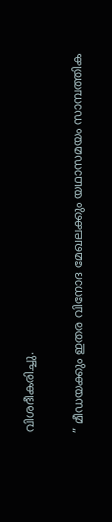വിശദീകരിച്ചു.

” മീഡയക്കും ഇതര വിനോദ മേഖലക്കും യഥാസമയം സാമ്പത്തിക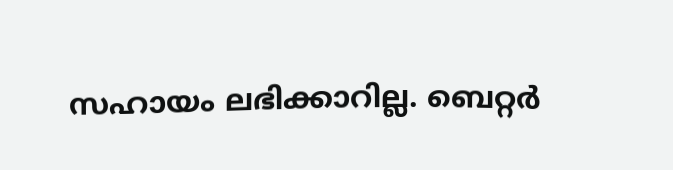സഹായം ലഭിക്കാറില്ല. ബെറ്റർ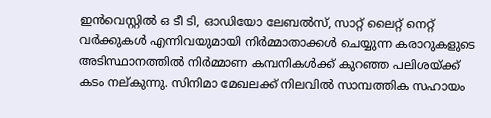ഇൻവെസ്റ്റിൽ ഒ ടീ ടി, ഓഡിയോ ലേബൽസ്, സാറ്റ് ലൈറ്റ് നെറ്റ് വർക്കുകൾ എന്നിവയുമായി നിർമ്മാതാക്കൾ ചെയ്യുന്ന കരാറുകളുടെ അടിസ്ഥാനത്തിൽ നിർമ്മാണ കമ്പനികൾക്ക് കുറഞ്ഞ പലിശയ്ക്ക് കടം നല്കുന്നു. സിനിമാ മേഖലക്ക് നിലവിൽ സാമ്പത്തിക സഹായം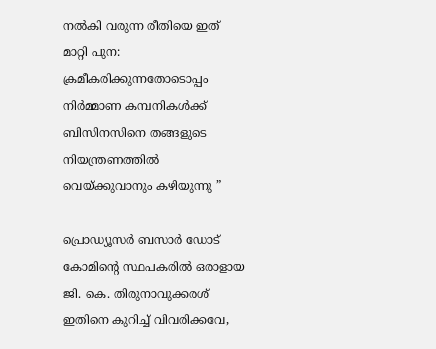നൽകി വരുന്ന രീതിയെ ഇത് മാറ്റി പുന: ക്രമീകരിക്കുന്നതോടൊപ്പം നിർമ്മാണ കമ്പനികൾക്ക്  ബിസിനസിനെ തങ്ങളുടെ നിയന്ത്രണത്തിൽ വെയ്ക്കുവാനും കഴിയുന്നു ”

പ്രൊഡ്യൂസർ ബസാർ ഡോട് കോമിൻ്റെ സ്ഥപകരിൽ ഒരാളായ ജി. കെ. തിരുനാവുക്കരശ് ഇതിനെ കുറിച്ച് വിവരിക്കവേ,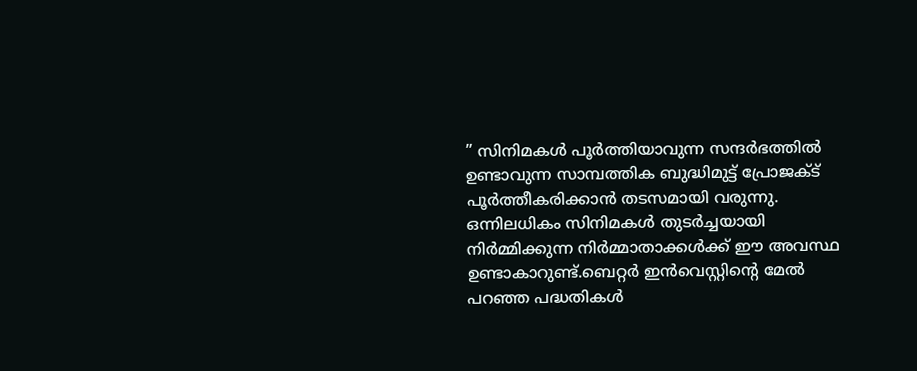” സിനിമകൾ പൂർത്തിയാവുന്ന സന്ദർഭത്തിൽ ഉണ്ടാവുന്ന സാമ്പത്തിക ബുദ്ധിമുട്ട് പ്രോജക്ട് പൂർത്തീകരിക്കാൻ തടസമായി വരുന്നു. ഒന്നിലധികം സിനിമകൾ തുടർച്ചയായി നിർമ്മിക്കുന്ന നിർമ്മാതാക്കൾക്ക് ഈ അവസ്ഥ ഉണ്ടാകാറുണ്ട്.ബെറ്റർ ഇൻവെസ്റ്റിൻ്റെ മേൽ പറഞ്ഞ പദ്ധതികൾ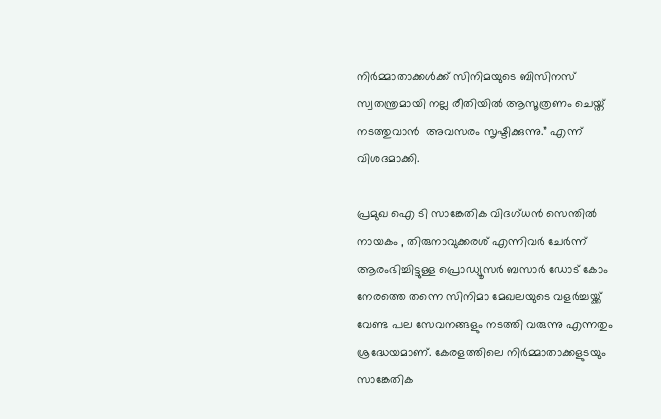നിർമ്മാതാക്കൾക്ക് സിനിമയുടെ ബിസിനസ് സ്വതന്ത്രമായി നല്ല രീതിയിൽ ആസൂത്രണം ചെയ്ത് നടത്തുവാൻ  അവസരം സൃഷ്ടിക്കുന്നു.” എന്ന് വിശദമാക്കി.

പ്രമുഖ ഐ ടി സാങ്കേതിക വിദഗ്ധൻ സെന്തിൽ നായകം , തിരുനാവുക്കരശ് എന്നിവർ ചേർന്ന് ആരംഭിച്ചിട്ടുള്ള പ്രൊഡ്യൂസർ ബസാർ ഡോട് കോം നേരത്തെ തന്നെ സിനിമാ മേഖലയുടെ വളർച്ചയ്ക്ക് വേണ്ട പല സേവനങ്ങളും നടത്തി വരുന്നു എന്നതും ശ്രദ്ധേയമാണ്. കേരളത്തിലെ നിർമ്മാതാക്കളുടയും സാങ്കേതിക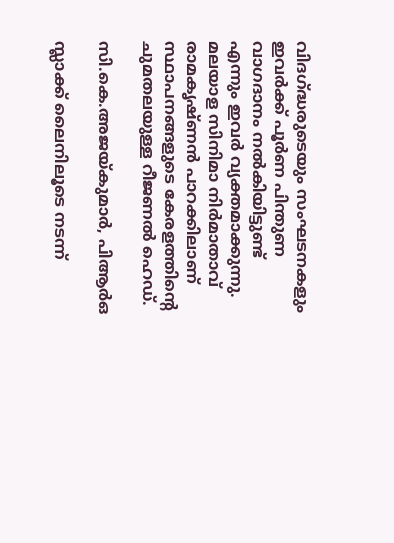വിദഗ്ദ്ധരുടെയും സംഘടനകളും ഇവർക്ക് പൂർണ പിന്തുണ വാഗദാനം നൽകിയിട്ടുണ്ട് എന്നും ഇവർ വ്യക്തമാക്കുന്നു. മലയാള സിനിമാ നിർമാതാവ് രാമകൃഷ്ണൻ പാറക്കിലാണ് സ്ഥാപനങ്ങളുടെ കേരളത്തിൻ്റെ ചുമതലയുള്ള റീജണൽ ഹെഡ്.

സി.കെ.അജയ്കുമാർ, പിആർഒ

സ്ലാക്ക് ലൈനിലൂടെ നടന്ന്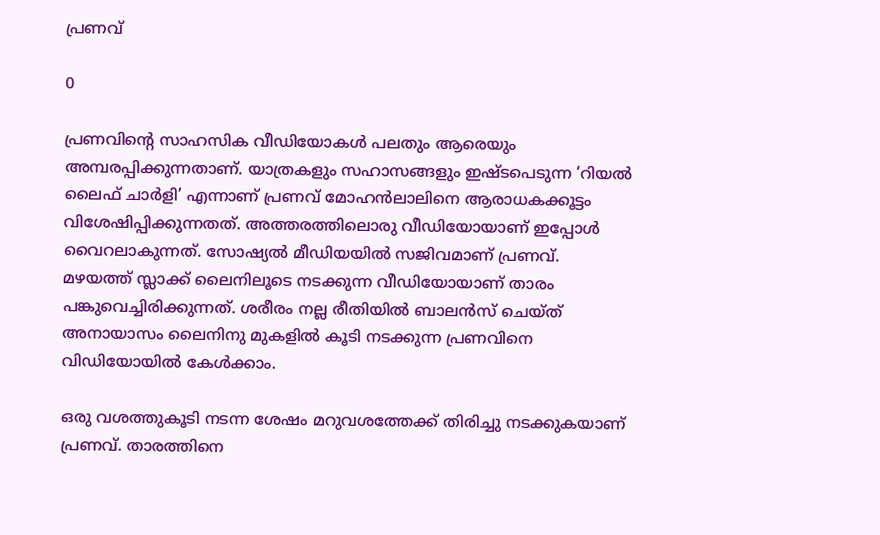പ്രണവ്

0

പ്രണവിന്റെ സാഹസിക വീഡിയോകൾ പലതും ആരെയും അമ്പരപ്പിക്കുന്നതാണ്. യാത്രകളും സഹാസങ്ങളും ഇഷ്ടപെടുന്ന ‘റിയൽ ലൈഫ് ചാർളി’ എന്നാണ് പ്രണവ് മോഹൻലാലിനെ ആരാധകക്കൂട്ടം വിശേഷിപ്പിക്കുന്നതത്. അത്തരത്തിലൊരു വീഡിയോയാണ് ഇപ്പോൾ വൈറലാകുന്നത്. സോഷ്യൽ മീഡിയയിൽ സജിവമാണ് പ്രണവ്. മഴയത്ത് സ്ലാക്ക് ലൈനിലൂടെ നടക്കുന്ന വീഡിയോയാണ് താരം പങ്കുവെച്ചിരിക്കുന്നത്. ശരീരം നല്ല രീതിയിൽ ബാലൻസ് ചെയ്ത് അനായാസം ലൈനിനു മുകളിൽ കൂടി നടക്കുന്ന പ്രണവിനെ വിഡിയോയിൽ കേൾക്കാം.

ഒരു വശത്തുകൂടി നടന്ന ശേഷം മറുവശത്തേക്ക് തിരിച്ചു നടക്കുകയാണ് പ്രണവ്. താരത്തിനെ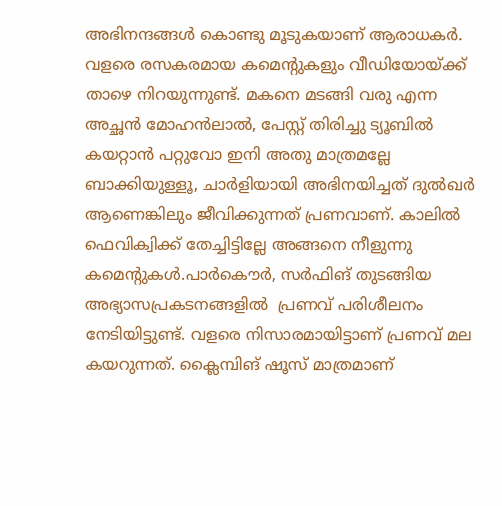അഭിനന്ദങ്ങൾ കൊണ്ടു മൂടുകയാണ് ആരാധകർ. വളരെ രസകരമായ കമെന്റുകളും വീഡിയോയ്ക്ക് താഴെ നിറയുന്നുണ്ട്. മകനെ മടങ്ങി വരു എന്ന അച്ഛൻ മോഹൻലാൽ, പേസ്റ്റ് തിരിച്ചു ട്യൂബിൽ കയറ്റാൻ പറ്റുവോ ഇനി അതു മാത്രമല്ലേ ബാക്കിയുള്ളൂ, ചാർളിയായി അഭിനയിച്ചത് ദുൽഖർ ആണെങ്കിലും ജീവിക്കുന്നത് പ്രണവാണ്. കാലിൽ ഫെവിക്വിക്ക് തേച്ചിട്ടില്ലേ അങ്ങനെ നീളുന്നു കമെന്റുകൾ.പാർകൌർ, സർഫിങ് തുടങ്ങിയ അഭ്യാസപ്രകടനങ്ങളിൽ  പ്രണവ് പരിശീലനം നേടിയിട്ടുണ്ട്. വളരെ നിസാരമായിട്ടാണ് പ്രണവ് മല കയറുന്നത്. ക്ലൈമ്പിങ് ഷൂസ് മാത്രമാണ്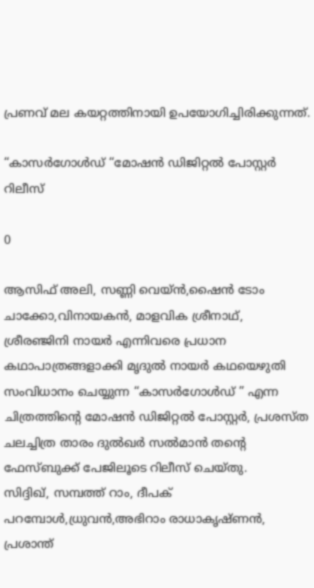പ്രണവ് മല കയറ്റത്തിനായി ഉപയോഗിച്ചിരിക്കുന്നത്.

“കാസർഗോൾഡ് “മോഷൻ ഡിജിറ്റൽ പോസ്റ്റർ റിലീസ്

0

ആസിഫ് അലി, സണ്ണി വെയ്ൻ,ഷൈൻ ടോം ചാക്കോ,വിനായകൻ, മാളവിക ശ്രീനാഥ്, ശ്രീരഞ്ജിനി നായർ എന്നിവരെ പ്രധാന കഥാപാത്രങ്ങളാക്കി മൃദുൽ നായർ കഥയെഴുതി സംവിധാനം ചെയ്യുന്ന “കാസർഗോൾഡ് ” എന്ന ചിത്രത്തിന്റെ മോഷൻ ഡിജിറ്റൽ പോസ്റ്റർ, പ്രശസ്ത ചലച്ചിത്ര താരം ദുൽഖർ സൽമാൻ തന്റെ ഫേസ്ബുക്ക് പേജിലൂടെ റിലീസ് ചെയ്തു.
സിദ്ദിഖ്, സമ്പത്ത് റാം, ദീപക് പറമ്പോൾ,ധ്രുവൻ,അഭിറാം രാധാകൃഷ്ണൻ, പ്രശാന്ത്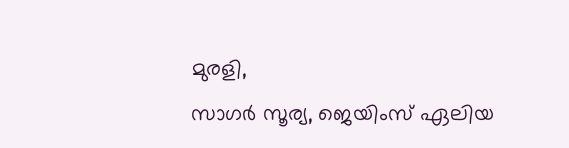മുരളി,
സാഗർ സൂര്യ, ജെയിംസ് ഏലിയ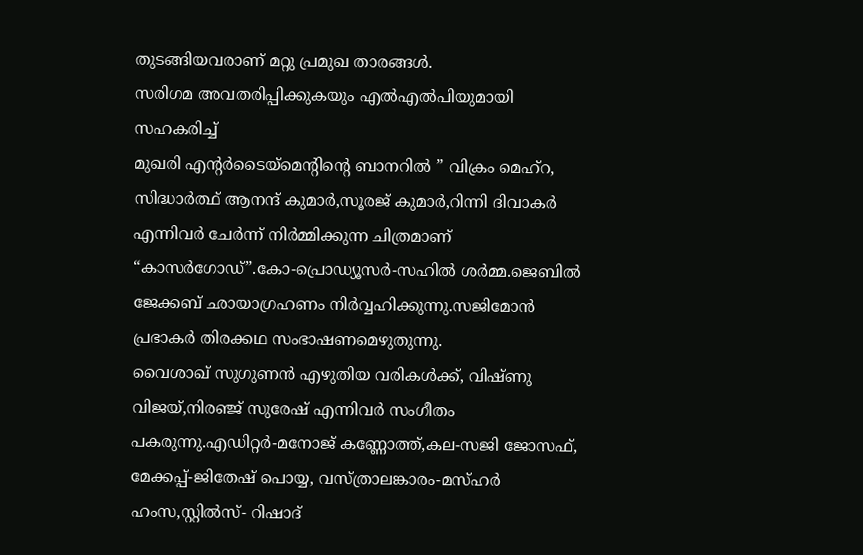തുടങ്ങിയവരാണ് മറ്റു പ്രമുഖ താരങ്ങൾ.
സരിഗമ അവതരിപ്പിക്കുകയും എൽഎൽപിയുമായി സഹകരിച്ച്
മുഖരി എന്റർടൈയ്മെന്റിന്റെ ബാനറിൽ ” വിക്രം മെഹ്റ, സിദ്ധാർത്ഥ് ആനന്ദ് കുമാർ,സൂരജ് കുമാർ,റിന്നി ദിവാകർ എന്നിവർ ചേർന്ന് നിർമ്മിക്കുന്ന ചിത്രമാണ് “കാസർഗോഡ്”.കോ-പ്രൊഡ്യൂസർ-സഹിൽ ശർമ്മ.ജെബിൽ ജേക്കബ് ഛായാഗ്രഹണം നിർവ്വഹിക്കുന്നു.സജിമോൻ പ്രഭാകർ തിരക്കഥ സംഭാഷണമെഴുതുന്നു.
വൈശാഖ് സുഗുണൻ എഴുതിയ വരികൾക്ക്, വിഷ്ണു വിജയ്,നിരഞ്ജ് സുരേഷ് എന്നിവർ സംഗീതം പകരുന്നു.എഡിറ്റർ-മനോജ് കണ്ണോത്ത്,കല-സജി ജോസഫ്, മേക്കപ്പ്-ജിതേഷ് പൊയ്യ, വസ്ത്രാലങ്കാരം-മസ്ഹർ ഹംസ,സ്റ്റിൽസ്- റിഷാദ്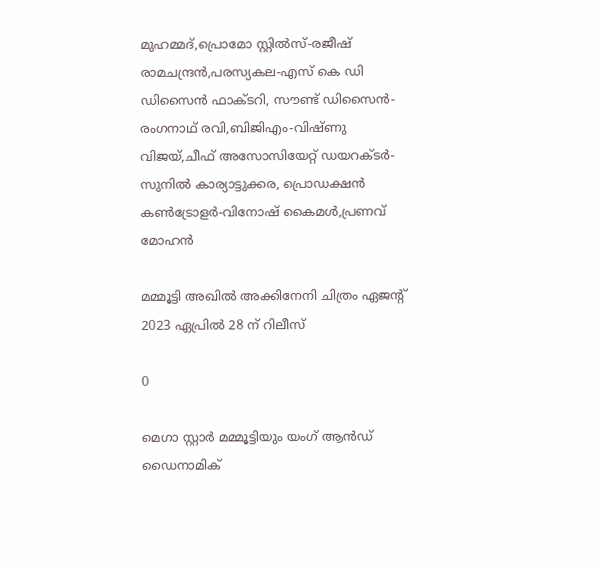മുഹമ്മദ്,പ്രൊമോ സ്റ്റിൽസ്-രജീഷ് രാമചന്ദ്രൻ,പരസ്യകല-എസ് കെ ഡി ഡിസൈൻ ഫാക്ടറി, സൗണ്ട് ഡിസൈൻ-രംഗനാഥ് രവി,ബിജിഎം-വിഷ്ണു വിജയ്,ചീഫ് അസോസിയേറ്റ് ഡയറക്ടർ-സുനിൽ കാര്യാട്ടുക്കര, പ്രൊഡക്ഷൻ കൺട്രോളർ-വിനോഷ് കൈമൾ,പ്രണവ് മോഹൻ

മമ്മൂട്ടി അഖിൽ അക്കിനേനി ചിത്രം ഏജന്റ് 2023 ഏപ്രിൽ 28 ന് റിലീസ്

0

മെഗാ സ്റ്റാർ മമ്മൂട്ടിയും യംഗ് ആൻഡ് ഡൈനാമിക്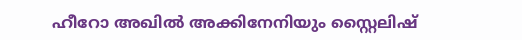ഹീറോ അഖിൽ അക്കിനേനിയും സ്റ്റൈലിഷ്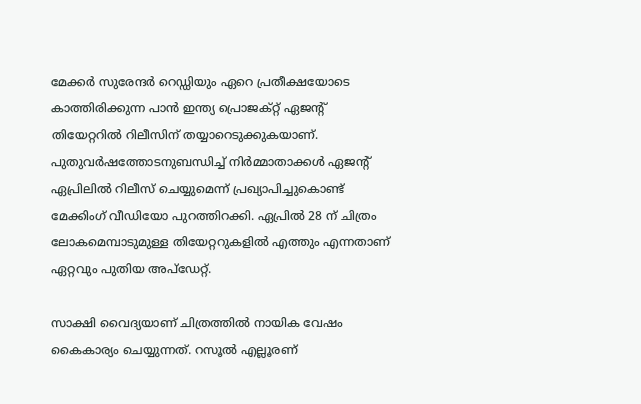മേക്കർ സുരേന്ദർ റെഡ്ഡിയും ഏറെ പ്രതീക്ഷയോടെ കാത്തിരിക്കുന്ന പാൻ ഇന്ത്യ പ്രൊജക്റ്റ് ഏജന്റ് തിയേറ്ററിൽ റിലീസിന് തയ്യാറെടുക്കുകയാണ്. പുതുവർഷത്തോടനുബന്ധിച്ച് നിർമ്മാതാക്കൾ ഏജന്റ് ഏപ്രിലിൽ റിലീസ് ചെയ്യുമെന്ന് പ്രഖ്യാപിച്ചുകൊണ്ട് മേക്കിംഗ് വീഡിയോ പുറത്തിറക്കി. ഏപ്രിൽ 28 ന് ചിത്രം ലോകമെമ്പാടുമുള്ള തിയേറ്ററുകളിൽ എത്തും എന്നതാണ് ഏറ്റവും പുതിയ അപ്‌ഡേറ്റ്.

സാക്ഷി വൈദ്യയാണ് ചിത്രത്തിൽ നായിക വേഷം കൈകാര്യം ചെയ്യുന്നത്. റസൂൽ എല്ലൂരണ്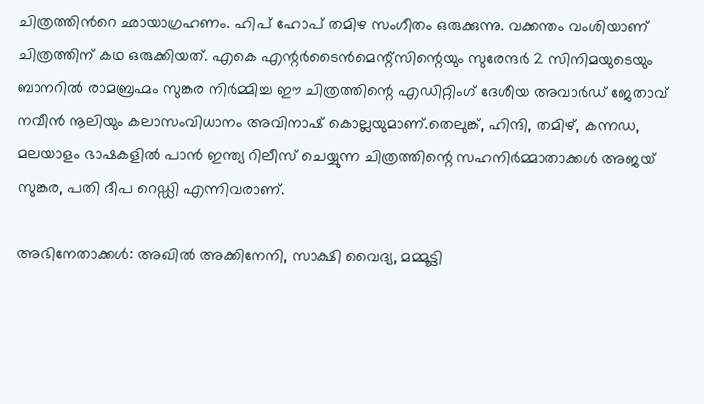ചിത്രത്തിൻറെ ഛായാഗ്രഹണം. ഹിപ് ഹോപ് തമിഴ സംഗീതം ഒരുക്കുന്നു. വക്കന്തം വംശിയാണ് ചിത്രത്തിന് കഥ ഒരുക്കിയത്. എകെ എന്റർടൈൻമെന്റ്‌സിന്റെയും സുരേന്ദർ 2 സിനിമയുടെയും ബാനറിൽ രാമബ്രഹ്മം സുങ്കര നിർമ്മിച്ച ഈ ചിത്രത്തിന്റെ എഡിറ്റിംഗ് ദേശീയ അവാർഡ് ജേതാവ് നവീൻ നൂലിയും കലാസംവിധാനം അവിനാഷ് കൊല്ലയുമാണ്.തെലുങ്ക്, ഹിന്ദി, തമിഴ്, കന്നഡ, മലയാളം ഭാഷകളിൽ പാൻ ഇന്ത്യ റിലീസ് ചെയ്യുന്ന ചിത്രത്തിന്റെ സഹനിർമ്മാതാക്കൾ അജയ് സുങ്കര, പതി ദീപ റെഡ്ഡി എന്നിവരാണ്.

അഭിനേതാക്കൾ: അഖിൽ അക്കിനേനി, സാക്ഷി വൈദ്യ, മമ്മൂട്ടി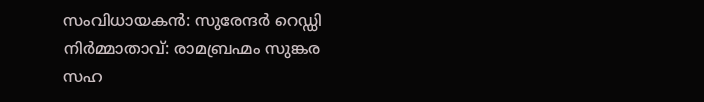സംവിധായകൻ: സുരേന്ദർ റെഡ്ഡി
നിർമ്മാതാവ്: രാമബ്രഹ്മം സുങ്കര
സഹ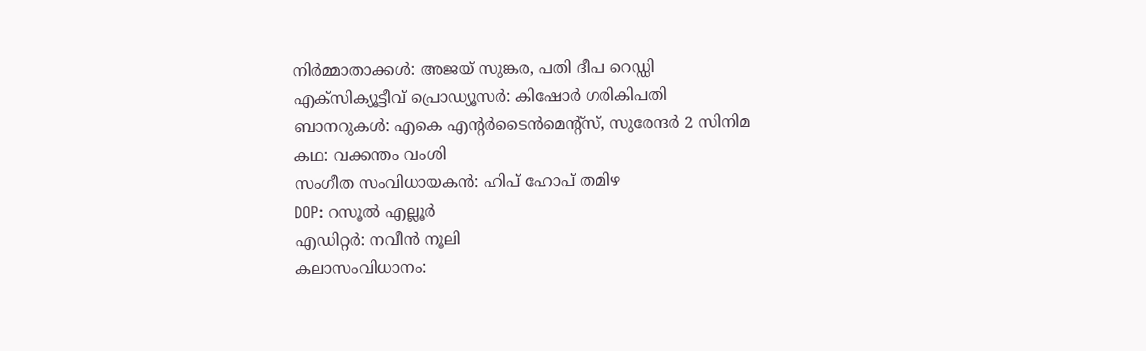നിർമ്മാതാക്കൾ: അജയ് സുങ്കര, പതി ദീപ റെഡ്ഡി
എക്സിക്യൂട്ടീവ് പ്രൊഡ്യൂസർ: കിഷോർ ഗരികിപതി
ബാനറുകൾ: എകെ എന്റർടൈൻമെന്റ്സ്, സുരേന്ദർ 2 സിനിമ
കഥ: വക്കന്തം വംശി
സംഗീത സംവിധായകൻ: ഹിപ് ഹോപ് തമിഴ
DOP: റസൂൽ എല്ലൂർ
എഡിറ്റർ: നവീൻ നൂലി
കലാസംവിധാനം: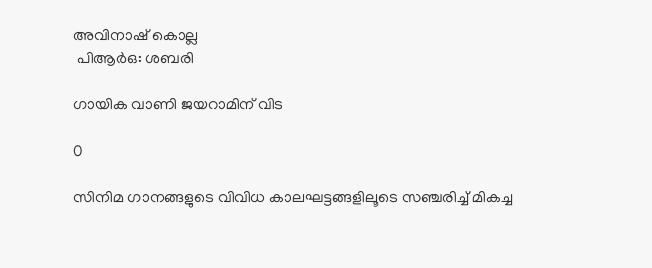അവിനാഷ് കൊല്ല
 പിആർഒ: ശബരി

ഗായിക വാണി ജയറാമിന് വിട

0

സിനിമ ഗാനങ്ങളുടെ വിവിധ കാലഘട്ടങ്ങളിലൂടെ സഞ്ചരിച്ച് മികച്ച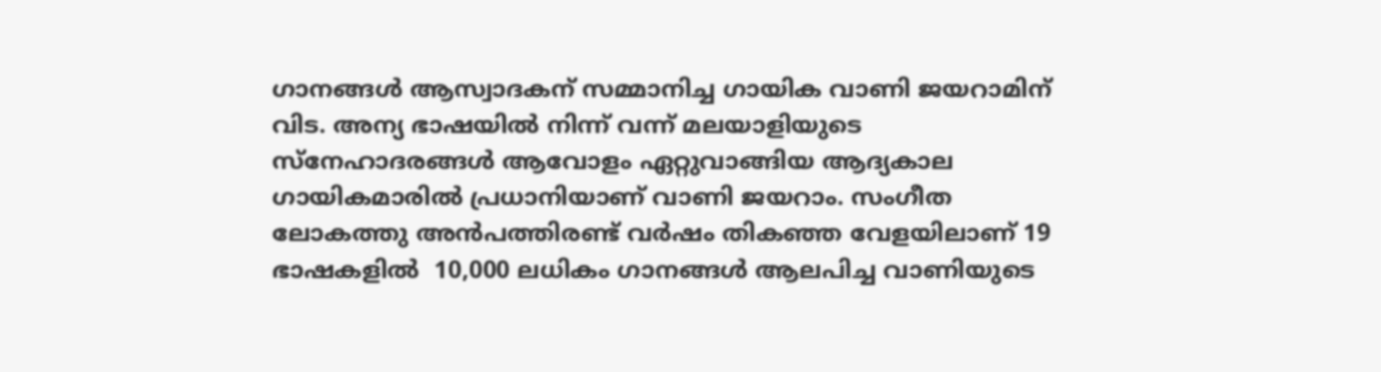ഗാനങ്ങൾ ആസ്വാദകന് സമ്മാനിച്ച ഗായിക വാണി ജയറാമിന് വിട. അന്യ ഭാഷയിൽ നിന്ന് വന്ന് മലയാളിയുടെ സ്നേഹാദരങ്ങൾ ആവോളം ഏറ്റുവാങ്ങിയ ആദ്യകാല ഗായികമാരിൽ പ്രധാനിയാണ് വാണി ജയറാം. സംഗീത ലോകത്തു അൻപത്തിരണ്ട് വർഷം തികഞ്ഞ വേളയിലാണ് 19 ഭാഷകളിൽ  10,000 ലധികം ഗാനങ്ങൾ ആലപിച്ച വാണിയുടെ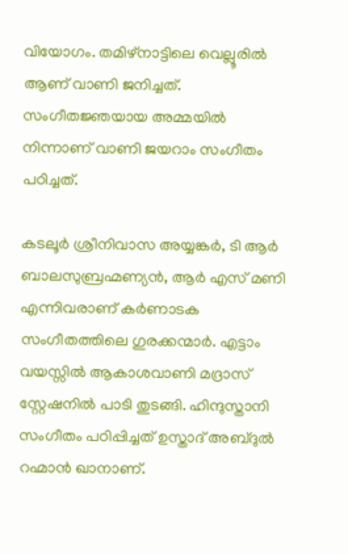വിയോഗം. തമിഴ്നാട്ടിലെ വെല്ലൂരിൽ ആണ് വാണി ജനിച്ചത്. സംഗീതജ്ഞയായ അമ്മയിൽ നിന്നാണ് വാണി ജയറാം സംഗീതം പഠിച്ചത്.

കടലൂർ ശ്രീനിവാസ അയ്യങ്കർ, ടി ആർ ബാലസുബ്രഹ്മണ്യൻ, ആർ എസ് മണി എന്നിവരാണ് കർണാടക സംഗീതത്തിലെ ഗുരക്കന്മാർ. എട്ടാം വയസ്സിൽ ആകാശവാണി മദ്രാസ് സ്റ്റേഷനിൽ പാടി തുടങ്ങി. ഹിന്ദുസ്താനി സംഗീതം പഠിപ്പിച്ചത് ഉസ്താദ് അബ്ദുൽ റഹ്മാൻ ഖാനാണ്.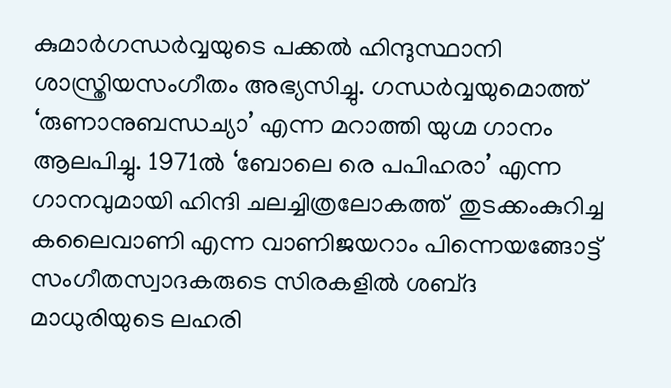കുമാർഗന്ധർവ്വയുടെ പക്കൽ ഹിന്ദുസ്ഥാനി ശാസ്ത്രിയസംഗീതം അഭ്യസിച്ചു. ഗന്ധർവ്വയുമൊത്ത് ‘രുണാനുബന്ധച്യാ’ എന്ന മറാത്തി യുഗ്മ ഗാനം ആലപിച്ചു. 1971ൽ ‘ബോലെ രെ പപിഹരാ’ എന്ന ഗാനവുമായി ഹിന്ദി ചലച്ചിത്രലോകത്ത്  തുടക്കംകുറിച്ച കലൈവാണി എന്ന വാണിജയറാം പിന്നെയങ്ങോട്ട് സംഗീതസ്വാദകരുടെ സിരകളിൽ ശബ്‍ദ മാധുരിയുടെ ലഹരി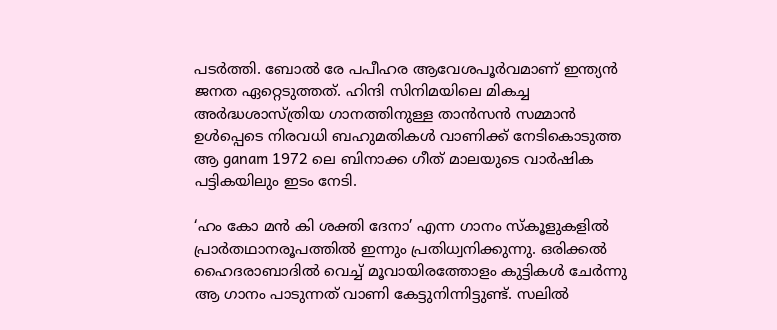പടർത്തി. ബോൽ രേ പപീഹര ആവേശപൂർവമാണ് ഇന്ത്യൻ ജനത ഏറ്റെടുത്തത്. ഹിന്ദി സിനിമയിലെ മികച്ച അർദ്ധശാസ്ത്രിയ ഗാനത്തിനുള്ള താൻസൻ സമ്മാൻ ഉൾപ്പെടെ നിരവധി ബഹുമതികൾ വാണിക്ക് നേടികൊടുത്ത ആ ganam 1972 ലെ ബിനാക്ക ഗീത് മാലയുടെ വാർഷിക പട്ടികയിലും ഇടം നേടി.

‘ഹം കോ മൻ കി ശക്തി ദേനാ’ എന്ന ഗാനം സ്കൂളുകളിൽ പ്രാർതഥാനരൂപത്തിൽ ഇന്നും പ്രതിധ്വനിക്കുന്നു. ഒരിക്കൽ ഹൈദരാബാദിൽ വെച്ച് മൂവായിരത്തോളം കുട്ടികൾ ചേർന്നു ആ ഗാനം പാടുന്നത് വാണി കേട്ടുനിന്നിട്ടുണ്ട്. സലിൽ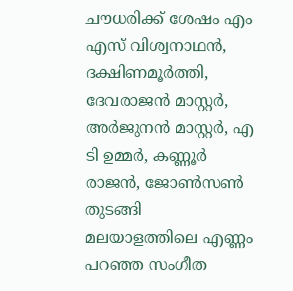ചൗധരിക്ക് ശേഷം എം എസ് വിശ്വനാഥൻ, ദക്ഷിണമൂർത്തി, ദേവരാജൻ മാസ്റ്റർ, അർജുനൻ മാസ്റ്റർ, എ ടി ഉമ്മർ, കണ്ണൂർ രാജൻ, ജോൺസൺ തുടങ്ങി മലയാളത്തിലെ എണ്ണം പറഞ്ഞ സംഗീത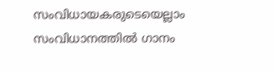സംവിധായകരുടെയെല്ലാം സംവിധാനത്തിൽ ഗാനം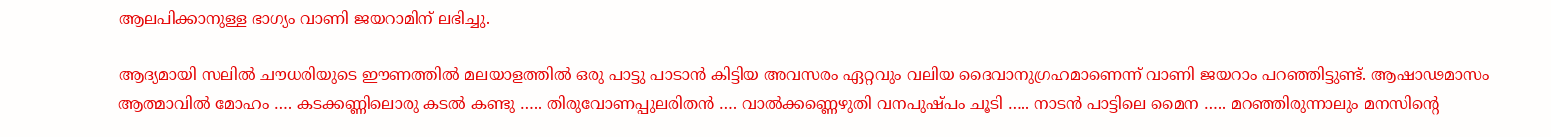ആലപിക്കാനുള്ള ഭാഗ്യം വാണി ജയറാമിന് ലഭിച്ചു.

ആദ്യമായി സലിൽ ചൗധരിയുടെ ഈണത്തിൽ മലയാളത്തിൽ ഒരു പാട്ടു പാടാൻ കിട്ടിയ അവസരം ഏറ്റവും വലിയ ദൈവാനുഗ്രഹമാണെന്ന് വാണി ജയറാം പറഞ്ഞിട്ടുണ്ട്. ആഷാഢമാസം ആത്മാവിൽ മോഹം …. കടക്കണ്ണിലൊരു കടൽ കണ്ടു ….. തിരുവോണപ്പുലരിതൻ …. വാൽക്കണ്ണെഴുതി വനപുഷ്പം ചൂടി ….. നാടൻ പാട്ടിലെ മൈന ….. മറഞ്ഞിരുന്നാലും മനസിന്റെ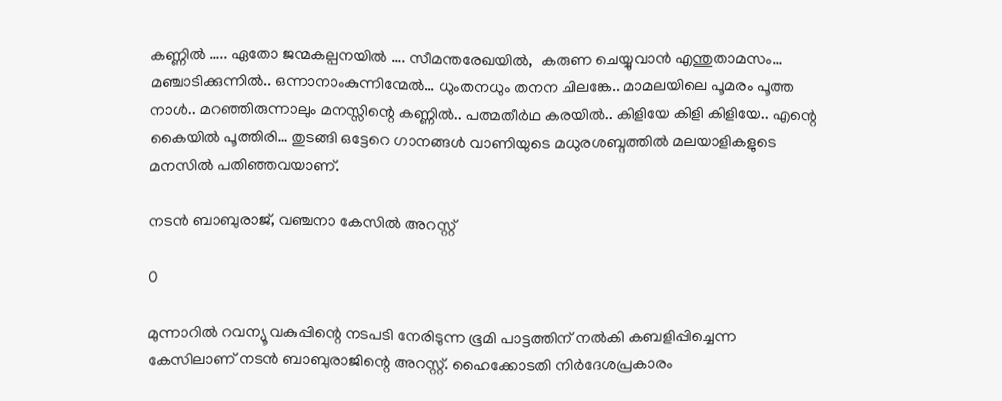കണ്ണിൽ ….. ഏതോ ജന്മകല്പനയിൽ …. സീമന്തരേഖയിൽ,  കരുണ ചെയ്യുവാൻ എന്തുതാമസം… മഞ്ചാടിക്കുന്നിൽ.. ഒന്നാനാംകുന്നിന്മേൽ… ധുംതനധും തനന ചിലങ്കേ.. മാമലയിലെ പൂമരം പൂത്ത നാൾ.. മറഞ്ഞിരുന്നാലും മനസ്സിന്റെ കണ്ണിൽ.. പത്മതീർഥ കരയിൽ.. കിളിയേ കിളി കിളിയേ.. എന്റെ കൈയിൽ പൂത്തിരി… തുടങ്ങി ഒട്ടേറെ ഗാനങ്ങൾ വാണിയുടെ മധുരശബ്ദത്തിൽ മലയാളികളുടെ മനസിൽ പതിഞ്ഞവയാണ്.

നടൻ ബാബുരാജ്, വഞ്ചനാ കേസിൽ അറസ്റ്റ്

0

മുന്നാറിൽ റവന്യൂ വകുപ്പിന്റെ നടപടി നേരിടുന്ന ഭൂമി പാട്ടത്തിന് നൽകി കബളിപ്പിച്ചെന്ന കേസിലാണ് നടൻ ബാബുരാജിന്റെ അറസ്റ്റ്. ഹൈക്കോടതി നിർദേശപ്രകാരം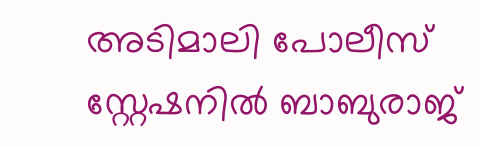അടിമാലി പോലീസ് സ്റ്റേഷനിൽ ബാബുരാജ്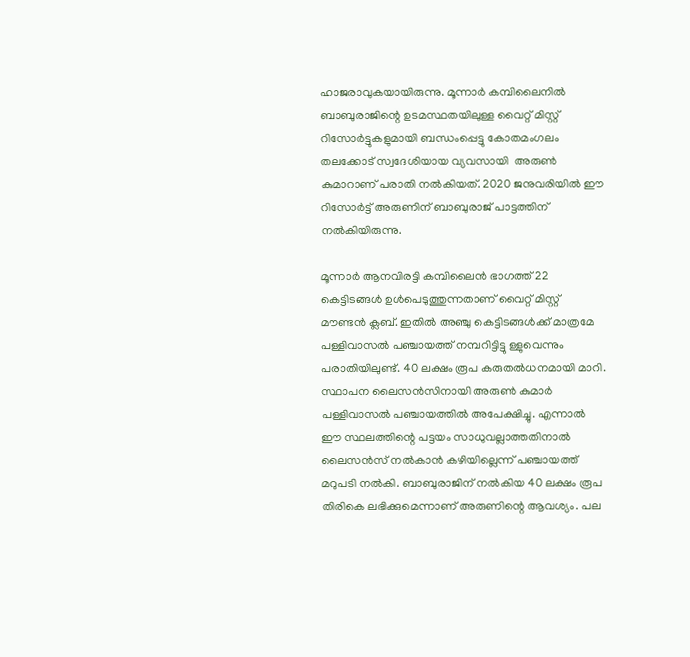ഹാജരാവുകയായിരുന്നു. മൂന്നാർ കമ്പിലൈനിൽ ബാബുരാജിന്റെ ഉടമസ്ഥതയിലുള്ള വൈറ്റ് മിസ്റ്റ് റിസോർട്ടുകളുമായി ബന്ധംപ്പെട്ടു കോതമംഗലം തലക്കോട് സ്വദേശിയായ വ്യവസായി  അരുൺ കുമാറാണ് പരാതി നൽകിയത്. 2020 ജനുവരിയിൽ ഈ റിസോർട്ട് അരുണിന് ബാബുരാജ് പാട്ടത്തിന് നൽകിയിരുന്നു.

മൂന്നാർ ആനവിരട്ടി കമ്പിലൈൻ ഭാഗത്ത്‌ 22 കെട്ടിടങ്ങൾ ഉൾപെടുത്തുന്നതാണ് വൈറ്റ് മിസ്റ്റ് മൗണ്ടൻ ക്ലബ്‌. ഇതിൽ അഞ്ചു കെട്ടിടങ്ങൾക്ക് മാത്രമേ പള്ളിവാസൽ പഞ്ചായത്ത്‌ നമ്പറിട്ടിട്ടു ള്ളുവെന്നും പരാതിയിലുണ്ട്. 40 ലക്ഷം രൂപ കരുതൽധനമായി മാറി. സ്ഥാപന ലൈസൻസിനായി അരുൺ കുമാർ പള്ളിവാസൽ പഞ്ചായത്തിൽ അപേക്ഷിച്ചു. എന്നാൽ ഈ സ്ഥലത്തിന്റെ പട്ടയം സാധുവല്ലാത്തതിനാൽ ലൈസൻസ് നൽകാൻ കഴിയില്ലെന്ന് പഞ്ചായത്ത്‌ മറുപടി നൽകി. ബാബുരാജിന് നൽകിയ 40 ലക്ഷം രൂപ തിരികെ ലഭിക്കുമെന്നാണ് അരുണിന്റെ ആവശ്യം. പല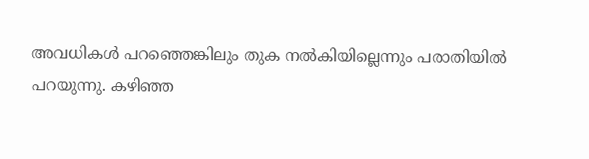അവധികൾ പറഞ്ഞെങ്കിലും തുക നൽകിയില്ലെന്നും പരാതിയിൽ പറയുന്നു. കഴിഞ്ഞ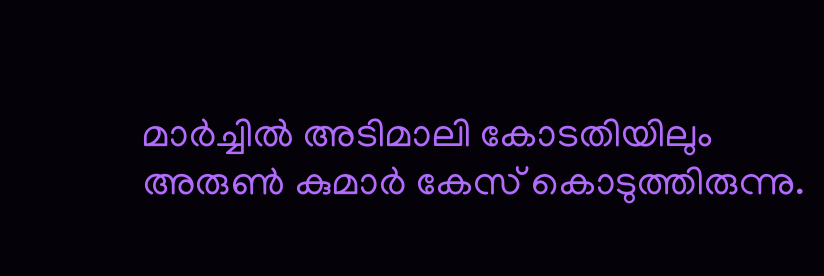മാർച്ചിൽ അടിമാലി കോടതിയിലും അരുൺ കുമാർ കേസ് കൊടുത്തിരുന്നു.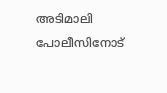അടിമാലി പോലീസിനോട്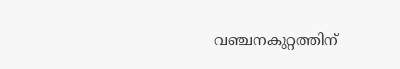വഞ്ചനകുറ്റത്തിന്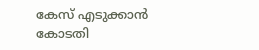കേസ് എടുക്കാൻ കോടതി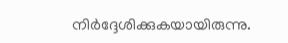നിർദ്ദേശിക്കുകയായിരുന്നു.